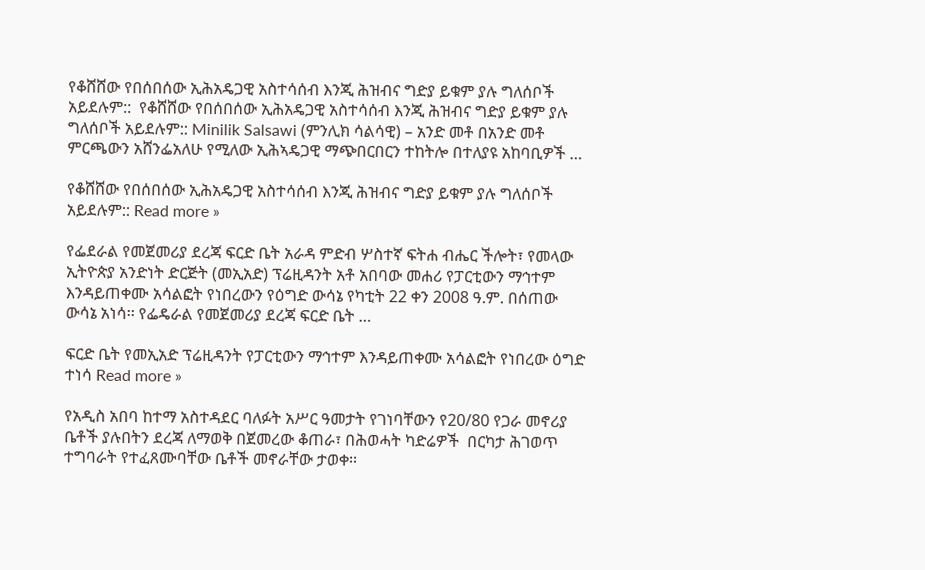የቆሸሸው የበሰበሰው ኢሕአዴጋዊ አስተሳሰብ እንጂ ሕዝብና ግድያ ይቁም ያሉ ግለሰቦች አይደሉም::  የቆሸሸው የበሰበሰው ኢሕአዴጋዊ አስተሳሰብ እንጂ ሕዝብና ግድያ ይቁም ያሉ ግለሰቦች አይደሉም:: Minilik Salsawi (ምንሊክ ሳልሳዊ) – አንድ መቶ በአንድ መቶ ምርጫውን አሸንፌአለሁ የሚለው ኢሕኣዴጋዊ ማጭበርበርን ተከትሎ በተለያዩ አከባቢዎች …

የቆሸሸው የበሰበሰው ኢሕአዴጋዊ አስተሳሰብ እንጂ ሕዝብና ግድያ ይቁም ያሉ ግለሰቦች አይደሉም:: Read more »

የፌደራል የመጀመሪያ ደረጃ ፍርድ ቤት አራዳ ምድብ ሦስተኛ ፍትሐ ብሔር ችሎት፣ የመላው ኢትዮጵያ አንድነት ድርጅት (መኢአድ) ፕሬዚዳንት አቶ አበባው መሐሪ የፓርቲውን ማኅተም እንዳይጠቀሙ አሳልፎት የነበረውን የዕግድ ውሳኔ የካቲት 22 ቀን 2008 ዓ.ም. በሰጠው ውሳኔ አነሳ፡፡ የፌዴራል የመጀመሪያ ደረጃ ፍርድ ቤት …

ፍርድ ቤት የመኢአድ ፕሬዚዳንት የፓርቲውን ማኅተም እንዳይጠቀሙ አሳልፎት የነበረው ዕግድ ተነሳ Read more »

የአዲስ አበባ ከተማ አስተዳደር ባለፉት አሥር ዓመታት የገነባቸውን የ20/80 የጋራ መኖሪያ ቤቶች ያሉበትን ደረጃ ለማወቅ በጀመረው ቆጠራ፣ በሕወሓት ካድሬዎች  በርካታ ሕገወጥ ተግባራት የተፈጸሙባቸው ቤቶች መኖራቸው ታወቀ፡፡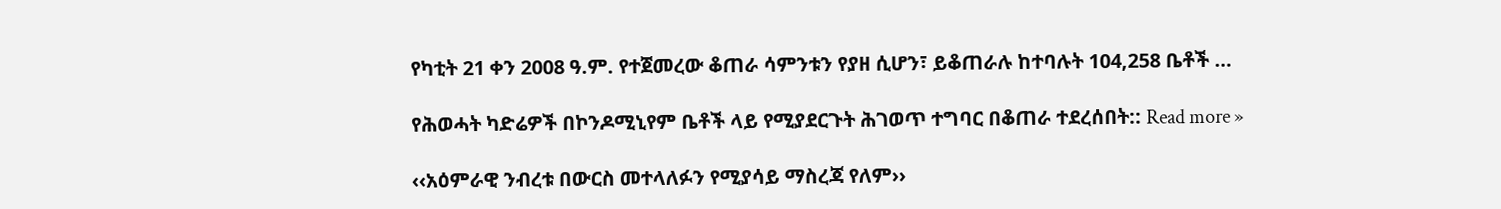የካቲት 21 ቀን 2008 ዓ.ም. የተጀመረው ቆጠራ ሳምንቱን የያዘ ሲሆን፣ ይቆጠራሉ ከተባሉት 104,258 ቤቶች …

የሕወሓት ካድሬዎች በኮንዶሚኒየም ቤቶች ላይ የሚያደርጉት ሕገወጥ ተግባር በቆጠራ ተደረሰበት:: Read more »

‹‹አዕምራዊ ንብረቱ በውርስ መተላለፉን የሚያሳይ ማስረጃ የለም››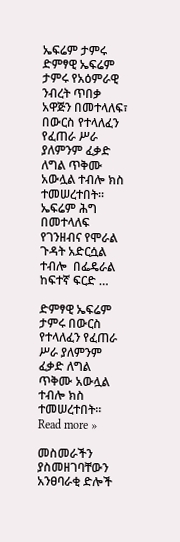ኤፍሬም ታምሩ ድምፃዊ ኤፍሬም ታምሩ የአዕምራዊ ንብረት ጥበቃ አዋጅን በመተላለፍ፣ በውርስ የተላለፈን የፈጠራ ሥራ ያለምንም ፈቃድ ለግል ጥቅሙ አውሏል ተብሎ ክስ ተመሠረተበት፡፡ ኤፍሬም ሕግ በመተላለፍ የገንዘብና የሞራል ጉዳት አድርሷል ተብሎ  በፌዴራል ከፍተኛ ፍርድ …

ድምፃዊ ኤፍሬም ታምሩ በውርስ የተላለፈን የፈጠራ ሥራ ያለምንም ፈቃድ ለግል ጥቅሙ አውሏል ተብሎ ክስ ተመሠረተበት፡፡ Read more »

መስመራችን ያስመዘገባቸውን አንፀባራቂ ድሎች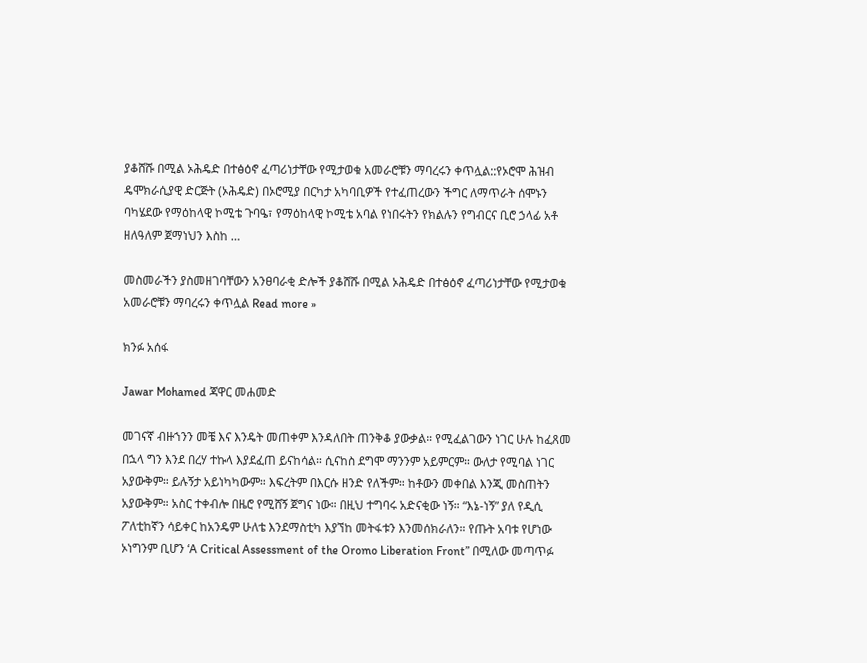ያቆሸሹ በሚል ኦሕዴድ በተፅዕኖ ፈጣሪነታቸው የሚታወቁ አመራሮቹን ማባረሩን ቀጥሏል::የኦሮሞ ሕዝብ ዴሞክራሲያዊ ድርጅት (ኦሕዴድ) በኦሮሚያ በርካታ አካባቢዎች የተፈጠረውን ችግር ለማጥራት ሰሞኑን ባካሄደው የማዕከላዊ ኮሚቴ ጉባዔ፣ የማዕከላዊ ኮሚቴ አባል የነበሩትን የክልሉን የግብርና ቢሮ ኃላፊ አቶ ዘለዓለም ጀማነህን እስከ …

መስመራችን ያስመዘገባቸውን አንፀባራቂ ድሎች ያቆሸሹ በሚል ኦሕዴድ በተፅዕኖ ፈጣሪነታቸው የሚታወቁ አመራሮቹን ማባረሩን ቀጥሏል Read more »

ክንፉ አሰፋ

Jawar Mohamed ጃዋር መሐመድ

መገናኛ ብዙኀንን መቼ እና እንዴት መጠቀም እንዳለበት ጠንቅቆ ያውቃል። የሚፈልገውን ነገር ሁሉ ከፈጸመ በኋላ ግን እንደ በረሃ ተኩላ እያደፈጠ ይናከሳል። ሲናከስ ደግሞ ማንንም አይምርም። ውለታ የሚባል ነገር አያውቅም። ይሉኝታ አይነካካውም። እፍረትም በእርሱ ዘንድ የለችም። ከቶውን መቀበል እንጂ መስጠትን አያውቅም። አስር ተቀብሎ በዜሮ የሚሸኝ ጀግና ነው። በዚህ ተግባሩ አድናቂው ነኝ። “እኔ-ነኝ” ያለ የዲሲ ፖለቲከኛን ሳይቀር ከአንዴም ሁለቴ እንደማስቲካ እያኘከ መትፋቱን እንመሰክራለን። የጡት አባቱ የሆነው ኦነግንም ቢሆን ‘A Critical Assessment of the Oromo Liberation Front” በሚለው መጣጥፉ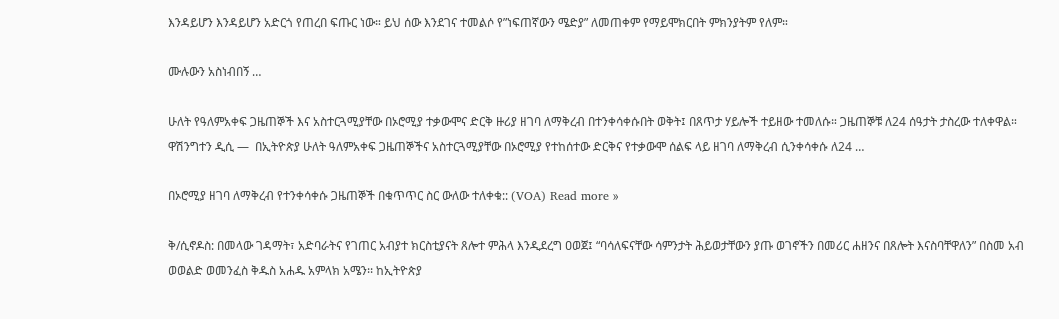እንዳይሆን እንዳይሆን አድርጎ የጠረበ ፍጡር ነው። ይህ ሰው እንደገና ተመልሶ የ”ነፍጠኛውን ሜድያ” ለመጠቀም የማይሞክርበት ምክንያትም የለም።

ሙሉውን አስነብበኝ …

ሁለት የዓለምአቀፍ ጋዜጠኞች እና አስተርጓሚያቸው በኦሮሚያ ተቃውሞና ድርቅ ዙሪያ ዘገባ ለማቅረብ በተንቀሳቀሱበት ወቅት፤ በጸጥታ ሃይሎች ተይዘው ተመለሱ። ጋዜጠኞቹ ለ24 ሰዓታት ታስረው ተለቀዋል። ዋሽንግተን ዲሲ —  በኢትዮጵያ ሁለት ዓለምአቀፍ ጋዜጠኞችና አስተርጓሚያቸው በኦሮሚያ የተከሰተው ድርቅና የተቃውሞ ሰልፍ ላይ ዘገባ ለማቅረብ ሲንቀሳቀሱ ለ24 …

በኦሮሚያ ዘገባ ለማቅረብ የተንቀሳቀሱ ጋዜጠኞች በቁጥጥር ስር ውለው ተለቀቁ:: (VOA) Read more »

ቅ/ሲኖዶስ: በመላው ገዳማት፣ አድባራትና የገጠር አብያተ ክርስቲያናት ጸሎተ ምሕላ እንዲደረግ ዐወጀ፤ “ባሳለፍናቸው ሳምንታት ሕይወታቸውን ያጡ ወገኖችን በመሪር ሐዘንና በጸሎት እናስባቸዋለን” በስመ አብ ወወልድ ወመንፈስ ቅዱስ አሐዱ አምላክ አሜን፡፡ ከኢትዮጵያ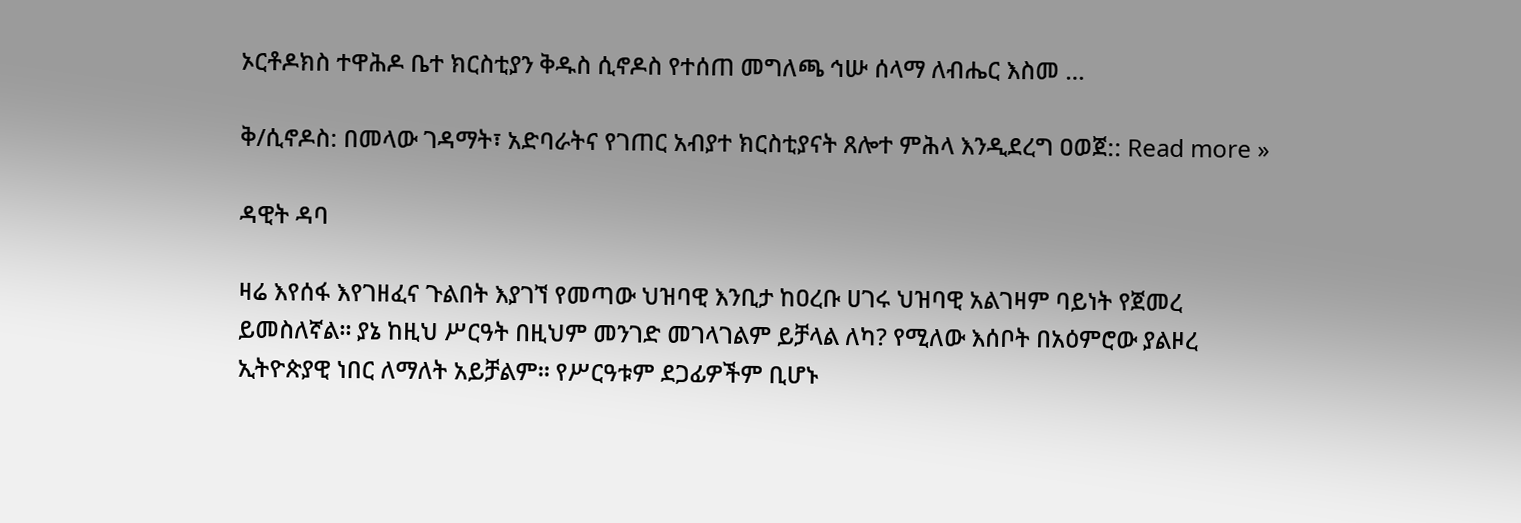ኦርቶዶክስ ተዋሕዶ ቤተ ክርስቲያን ቅዱስ ሲኖዶስ የተሰጠ መግለጫ ኅሡ ሰላማ ለብሔር እስመ …

ቅ/ሲኖዶስ: በመላው ገዳማት፣ አድባራትና የገጠር አብያተ ክርስቲያናት ጸሎተ ምሕላ እንዲደረግ ዐወጀ:: Read more »

ዳዊት ዳባ

ዛሬ እየሰፋ እየገዘፈና ጉልበት እያገኘ የመጣው ህዝባዊ እንቢታ ከዐረቡ ሀገሩ ህዝባዊ አልገዛም ባይነት የጀመረ ይመስለኛል። ያኔ ከዚህ ሥርዓት በዚህም መንገድ መገላገልም ይቻላል ለካ? የሚለው እሰቦት በአዕምሮው ያልዞረ ኢትዮጵያዊ ነበር ለማለት አይቻልም። የሥርዓቱም ደጋፊዎችም ቢሆኑ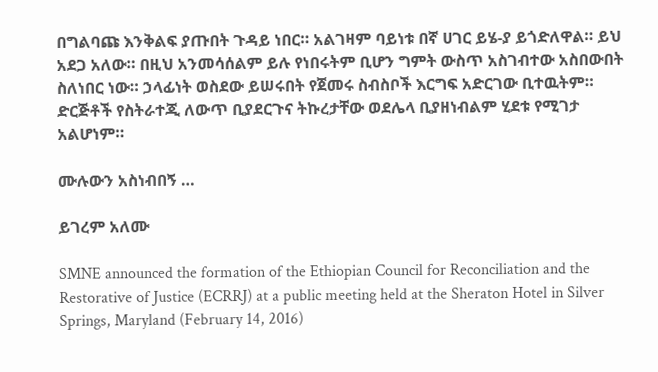በግልባጩ እንቅልፍ ያጡበት ጉዳይ ነበር። አልገዛም ባይነቱ በኛ ሀገር ይሄ-ያ ይጎድለዋል። ይህ አደጋ አለው። በዚህ አንመሳሰልም ይሉ የነበሩትም ቢሆን ግምት ውስጥ አስገብተው አስበውበት ስለነበር ነው። ኃላፊነት ወስደው ይሠሩበት የጀመሩ ስብስቦች እርግፍ አድርገው ቢተዉትም። ድርጅቶች የስትራተጂ ለውጥ ቢያደርጉና ትኩረታቸው ወደሌላ ቢያዘነብልም ሂደቱ የሚገታ አልሆነም።

ሙሉውን አስነብበኝ …

ይገረም አለሙ

SMNE announced the formation of the Ethiopian Council for Reconciliation and the Restorative of Justice (ECRRJ) at a public meeting held at the Sheraton Hotel in Silver Springs, Maryland (February 14, 2016)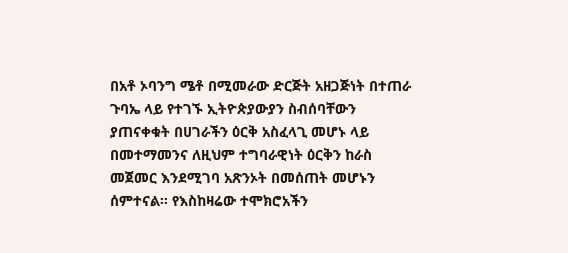በአቶ ኦባንግ ሜቶ በሚመራው ድርጅት አዘጋጅነት በተጠራ ጉባኤ ላይ የተገኙ ኢትዮጵያውያን ስብሰባቸውን ያጠናቀቁት በሀገራችን ዕርቅ አስፈላጊ መሆኑ ላይ በመተማመንና ለዚህም ተግባራዊነት ዕርቅን ከራስ መጀመር እንደሚገባ አጽንኦት በመሰጠት መሆኑን ሰምተናል። የእስከዛሬው ተሞክሮአችን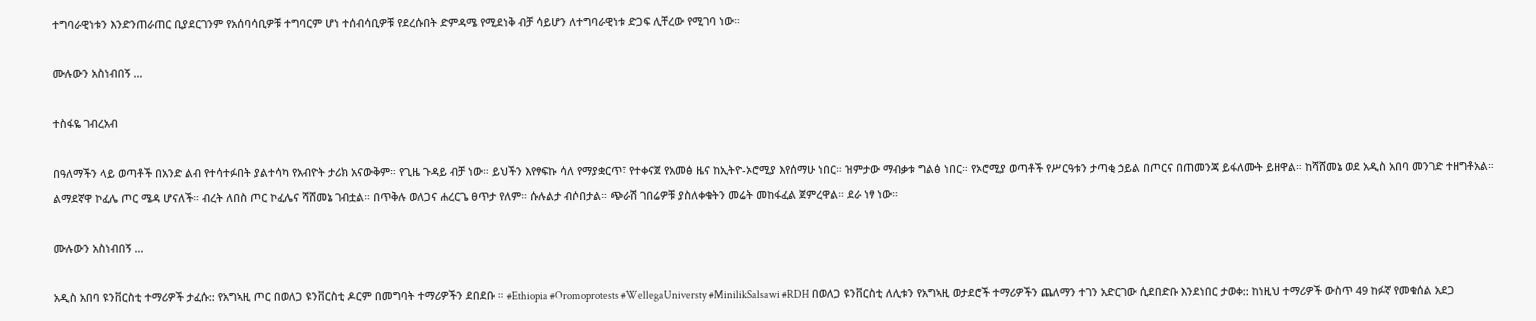ተግባራዊነቱን እንድንጠራጠር ቢያደርገንም የአሰባሳቢዎቹ ተግባርም ሆነ ተሰብሳቢዎቹ የደረሱበት ድምዳሜ የሚደነቅ ብቻ ሳይሆን ለተግባራዊነቱ ድጋፍ ሊቸረው የሚገባ ነው።

ሙሉውን አስነብበኝ …

ተስፋዬ ገብረአብ

በዓለማችን ላይ ወጣቶች በአንድ ልብ የተሳተፉበት ያልተሳካ የአብዮት ታሪክ አናውቅም። የጊዜ ጉዳይ ብቻ ነው። ይህችን እየፃፍኩ ሳለ የማያቋርጥ፣ የተቀናጀ የአመፅ ዜና ከኢትዮ-ኦሮሚያ እየሰማሁ ነበር። ዝምታው ማብቃቱ ግልፅ ነበር። የኦሮሚያ ወጣቶች የሥርዓቱን ታጣቂ ኃይል በጦርና በጠመንጃ ይፋለሙት ይዘዋል። ከሻሸመኔ ወደ አዲስ አበባ መንገድ ተዘግቶአል። ልማደኛዋ ኮፈሌ ጦር ሜዳ ሆናለች። ብረት ለበስ ጦር ኮፈሌና ሻሸመኔ ገብቷል። በጥቅሉ ወለጋና ሐረርጌ ፀጥታ የለም። ሱሉልታ ብሶበታል። ጭራሽ ገበሬዎቹ ያስለቀቁትን መሬት መከፋፈል ጀምረዋል። ደራ ነፃ ነው።

ሙሉውን አስነብበኝ …

አዲስ አበባ ዩንቨርስቲ ተማሪዎች ታፈሱ:: የአግኣዚ ጦር በወለጋ ዩንቨርስቲ ዶርም በመግባት ተማሪዎችን ደበደቡ ። #Ethiopia #Oromoprotests #WellegaUniversty #MinilikSalsawi #RDH በወለጋ ዩንቨርስቲ ለሊቱን የአግኣዚ ወታደሮች ተማሪዎችን ጨለማን ተገን አድርገው ሲደበድቡ እንደነበር ታወቀ:: ከነዚህ ተማሪዎች ውስጥ 49 ከፉኛ የመቁሰል አደጋ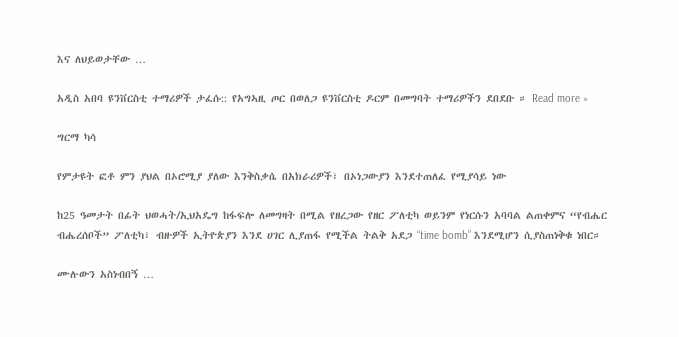እና ለህይወታቸው …

አዲስ አበባ ዩንቨርስቲ ተማሪዎች ታፈሱ:: የአግኣዚ ጦር በወለጋ ዩንቨርስቲ ዶርም በመግባት ተማሪዎችን ደበደቡ ። Read more »

ግርማ ካሳ

የምታዩት ፎቶ ምን ያህል በኦሮሚያ ያለው እንቅስቃሴ በአክራሪዎች፣ በኦነጋውያን እንደተጠለፈ የሚያሳይ ነው

ከ25 ዓመታት በፊት ህወሓት/ኢህአዴግ ከፋፍሎ ለመግዛት በሚል የዘረጋው የዘር ፖለቲካ ወይንም የነርሱን አባባል ልጠቀምና “የብሔር ብሔረሰቦች” ፖለቲካ፣ ብዙዎች ኢትዮጵያን እንደ ሀገር ሊያጠፋ የሚችል ትልቅ አደጋ “time bomb” እንደሚሆን ሲያስጠነቅቁ ነበር።

ሙሉውን አስነብበኝ …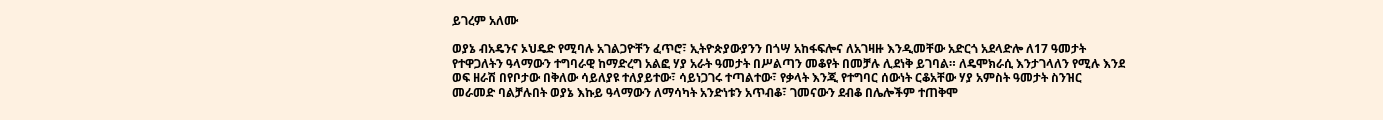ይገረም አለሙ

ወያኔ ብአዴንና ኦህዴድ የሚባሉ አገልጋዮቸን ፈጥሮ፣ ኢትዮጵያውያንን በጎሣ አከፋፍሎና ለአገዛዙ እንዲመቸው አድርጎ አደላድሎ ለ17 ዓመታት የተዋጋለትን ዓላማውን ተግባራዊ ከማድረግ አልፎ ሃያ አራት ዓመታት በሥልጣን መቆየት በመቻሉ ሊደነቅ ይገባል። ለዴሞክራሲ እንታገላለን የሚሉ እንደ ወፍ ዘራሽ በየቦታው በቅለው ሳይለያዩ ተለያይተው፣ ሳይነጋገሩ ተጣልተው፣ የቃላት እንጂ የተግባር ሰውነት ርቆአቸው ሃያ አምስት ዓመታት ስንዝር መራመድ ባልቻሉበት ወያኔ እኩይ ዓላማውን ለማሳካት አንድነቱን አጥብቆ፣ ገመናውን ደብቆ በሌሎችም ተጠቅሞ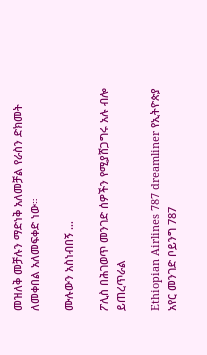መዝለቅ መቻሉን ማድነቅ አለመቻል የራስን ድክመት ለመቀበል አለመፍቀድ ነው።

ሙሉውን አስነብበኝ …

ፖሊስ በሕገወጥ መንገድ ሰዎችን የሚያሸጋግሩ አሉ ብሎ ይጠረጥራል

Ethiopian Airlines 787 dreamliner የኢትዮጵያ አየር መንገድ ቦይንግ 787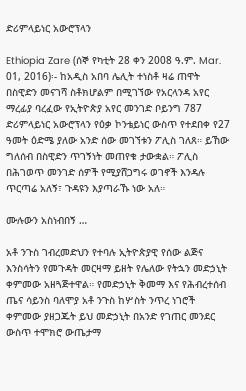ድሪምላይነር አውሮፕላን

Ethiopia Zare (ሰኞ የካቲት 28 ቀን 2008 ዓ.ም. Mar. 01, 2016)፡- ከአዲስ አበባ ሌሊት ተነስቶ ዛሬ ጠዋት በስዊድን መናገሻ ስቶክሆልም በሚገኘው የአርላንዳ አየር ማረፊያ ባረፈው የኢትዮጵያ አየር መንገድ ቦይንግ 787 ድሪምላይነር አውሮፕላን የዕቃ ኮንቴይነር ውስጥ የተደበቀ የ27 ዓመት ዕድሜ ያለው አንድ ሰው መገኘቱን ፖሊስ ገለጸ። ይኸው ግለሰብ በስዊድን ጥገኝነት መጠየቁ ታውቋል። ፖሊስ በሕገወጥ መንገድ ሰዎች የሚያሸጋግሩ ወገኖች እንዳሉ ጥርጣሬ አለኝ፣ ጉዳዩን እያጣራኹ ነው አለ።

ሙሉውን አስነብበኝ …

አቶ ንጉስ ገብረመድህን የተባሉ ኢትዮጵያዊ የሰው ልጅና እንስሳትን የመጉዳት መርዛማ ይዘት የሌለው የትኋን መድኃኒት ቀምመው አዘጓጅተዋል። የመድኃኒት ቅመማ እና የሕብረተሰብ ጤና ሳይንስ ባለሞያ አቶ ንጉስ ከሦስት ንጥረ ነገሮች ቀምመው ያዘጋጁት ይህ መድኃኒት በአንድ የገጠር መንደር ውስጥ ተሞክሮ ውጤታማ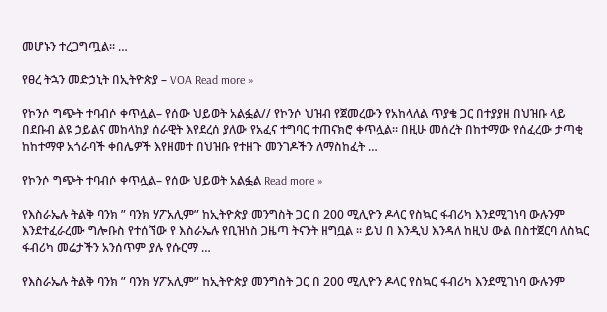መሆኑን ተረጋግጧል። …

የፀረ ትኋን መድኃኒት በኢትዮጵያ – VOA Read more »

የኮንሶ ግጭት ተባብሶ ቀጥሏል– የሰው ህይወት አልፏል// የኮንሶ ህዝብ የጀመረውን የአከላለል ጥያቄ ጋር በተያያዘ በህዝቡ ላይ በደቡብ ልዩ ኃይልና መከላከያ ሰራዊት እየደረሰ ያለው የአፈና ተግባር ተጠናክሮ ቀጥሏል፡፡ በዚሁ መሰረት በከተማው የሰፈረው ታጣቂ ከከተማዋ አጎራባች ቀበሌዎች እየዘመተ በህዝቡ የተዘጉ መንገዶችን ለማስከፈት …

የኮንሶ ግጭት ተባብሶ ቀጥሏል– የሰው ህይወት አልፏል Read more »

የእስራኤሉ ትልቅ ባንክ ” ባንክ ሃፖአሊም” ከኢትዮጵያ መንግስት ጋር በ 200 ሚሊዮን ዶላር የስኳር ፋብሪካ እንደሚገነባ ውሉንም እንደተፈራረሙ ግሎቡስ የተሰኘው የ እስራኤሉ የቢዝነስ ጋዜጣ ትናንት ዘግቧል ። ይህ በ እንዲህ እንዳለ ከዚህ ውል በስተጀርባ ለስኳር ፋብሪካ መሬታችን አንሰጥም ያሉ የሱርማ …

የእስራኤሉ ትልቅ ባንክ ” ባንክ ሃፖአሊም” ከኢትዮጵያ መንግስት ጋር በ 200 ሚሊዮን ዶላር የስኳር ፋብሪካ እንደሚገነባ ውሉንም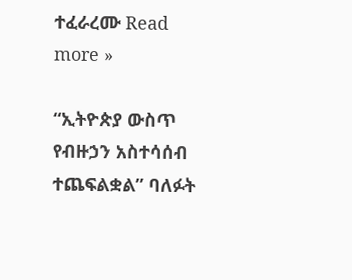ተፈራረሙ Read more »

“ኢትዮጵያ ውስጥ የብዙኃን አስተሳሰብ ተጨፍልቋል” ባለፉት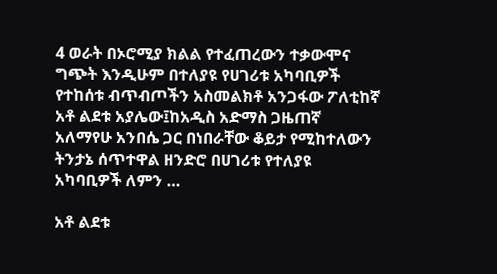4 ወራት በኦሮሚያ ክልል የተፈጠረውን ተቃውሞና ግጭት እንዲሁም በተለያዩ የሀገሪቱ አካባቢዎች የተከሰቱ ብጥብጦችን አስመልክቶ አንጋፋው ፖለቲከኛ አቶ ልደቱ አያሌው፤ከአዲስ አድማስ ጋዜጠኛ አለማየሁ አንበሴ ጋር በነበራቸው ቆይታ የሚከተለውን ትንታኔ ሰጥተዋል ዘንድሮ በሀገሪቱ የተለያዩ አካባቢዎች ለምን …

አቶ ልደቱ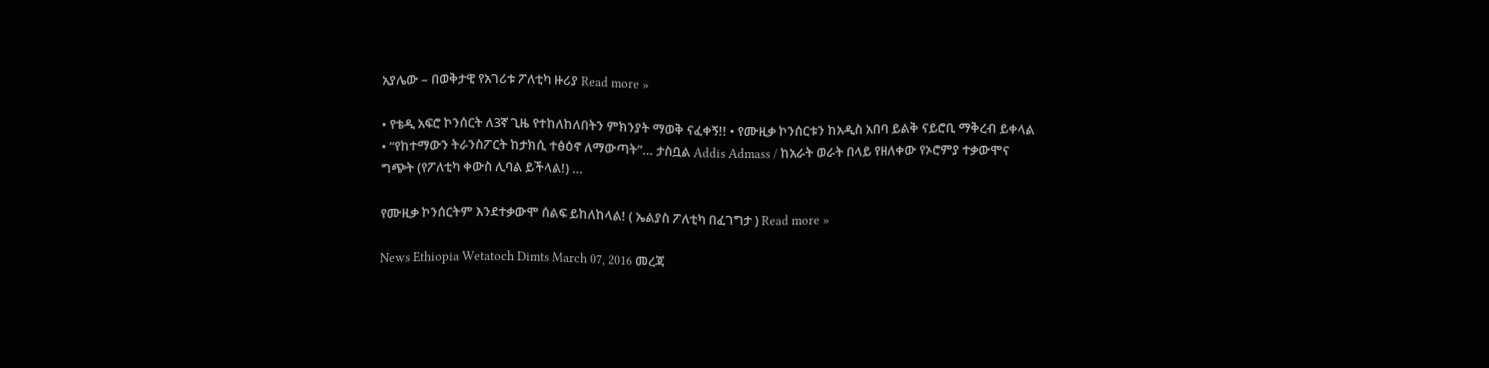አያሌው – በወቅታዊ የአገሪቱ ፖለቲካ ዙሪያ Read more »

• የቴዲ አፍሮ ኮንሰርት ለ3ኛ ጊዜ የተከለከለበትን ምክንያት ማወቅ ናፈቀኝ!! • የሙዚቃ ኮንሰርቱን ከአዲስ አበባ ይልቅ ናይሮቢ ማቅረብ ይቀላል • “የከተማውን ትራንስፖርት ከታክሲ ተፅዕኖ ለማውጣት”… ታስቧል Addis Admass / ከአራት ወራት በላይ የዘለቀው የኦሮምያ ተቃውሞና ግጭት (የፖለቲካ ቀውስ ሊባል ይችላል!) …

የሙዚቃ ኮንሰርትም እንደተቃውሞ ሰልፍ ይከለከላል! ( ኤልያስ ፖለቲካ በፈገግታ ) Read more »

News Ethiopia Wetatoch Dimts March 07, 2016 መረጃ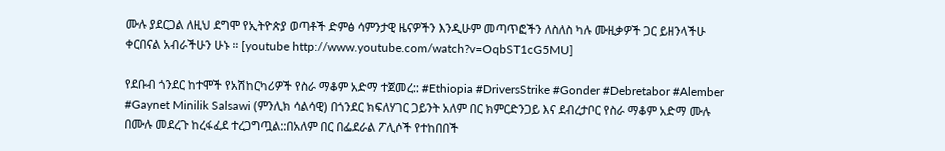ሙሉ ያደርጋል ለዚህ ደግሞ የኢትዮጵያ ወጣቶች ድምፅ ሳምንታዊ ዜናዎችን እንዲሁም መጣጥፎችን ለስለስ ካሉ ሙዚቃዎች ጋር ይዘንላችሁ ቀርበናል አብራችሁን ሁኑ ። [youtube http://www.youtube.com/watch?v=OqbST1cG5MU]

የደቡብ ጎንደር ከተሞች የአሽከርካሪዎች የስራ ማቆም አድማ ተጀመረ:: #Ethiopia #DriversStrike #Gonder #Debretabor #Alember #Gaynet Minilik Salsawi (ምንሊክ ሳልሳዊ) በጎንደር ክፍለሃገር ጋይንት አለም በር ክምርድንጋይ እና ደብረታቦር የስራ ማቆም አድማ ሙሉ በሙሉ መደረጉ ከረፋፈደ ተረጋግጧል::በአለም በር በፌደራል ፖሊሶች የተከበበች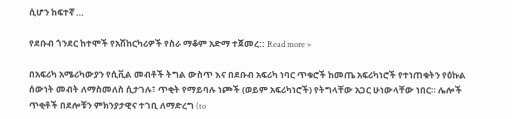ሲሆን ከፍተኛ …

የደቡብ ጎንደር ከተሞች የአሽከርካሪዎች የስራ ማቆም አድማ ተጀመረ:: Read more »

በአፍሪካ አሜሪካውያን የሲቪል መብቶች ትግል ውስጥ እና በደቡብ አፍሪካ ነባር ጥቁሮች ከመጤ አፍሪካነሮች የተነጠቁትን የዕኩል ሰውነት መብት ለማስመለስ ሲታገሉ፣ ጥቂት የማይባሉ ነጮች (ወይም አፍሪካነሮች) የትግላቸው አጋር ሁነውላቸው ነበር። ሌሎች ጥቂቶች በደሎቹን ምክንያታዊና ተገቢ ለማድረግ (to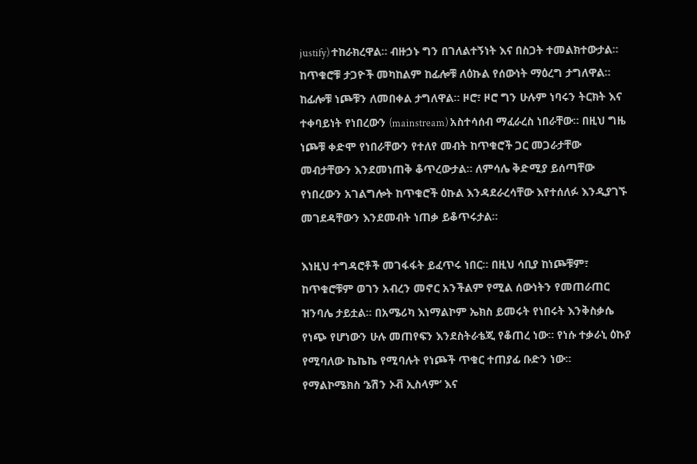justify) ተከራክረዋል። ብዙኃኑ ግን በገለልተኝነት እና በስጋት ተመልክተውታል። ከጥቁሮቹ ታጋዮች መካከልም ከፊሎቹ ለዕኩል የሰውነት ማዕረግ ታግለዋል። ከፊሎቹ ነጮቹን ለመበቀል ታግለዋል። ዞሮ፣ ዞሮ ግን ሁሉም ነባሩን ትርክት እና ተቀባይነት የነበረውን (mainstream) አስተሳሰብ ማፈራረስ ነበራቸው። በዚህ ግዜ ነጮቹ ቀድሞ የነበራቸውን የተለየ መብት ከጥቁሮች ጋር መጋራታቸው መብታቸውን እንደመነጠቅ ቆጥረውታል። ለምሳሌ ቅድሚያ ይሰጣቸው የነበረውን አገልግሎት ከጥቁሮች ዕኩል እንዳደራረሳቸው እየተሰለፉ እንዲያገኙ መገደዳቸውን እንደመብት ነጠቃ ይቆጥሩታል።

እነዚህ ተግዳሮቶች መገፋፋት ይፈጥሩ ነበር። በዚህ ሳቢያ ከነጮቹም፣ ከጥቁሮቹም ወገን አብረን መኖር አንችልም የሚል ሰውነትን የመጠራጠር ዝንባሌ ታይቷል። በአሜሪካ እነማልኮም ኤክስ ይመሩት የነበሩት እንቅስቃሴ የነጭ የሆነውን ሁሉ መጠየፍን እንደስትራቴጂ የቆጠረ ነው። የነሱ ተቃራኒ ዕኩያ የሚባለው ኬኬኬ የሚባሉት የነጮች ጥቁር ተጠያፊ ቡድን ነው። የማልኮሜክስ ‘ኔሽን ኦቭ ኢስላም’ እና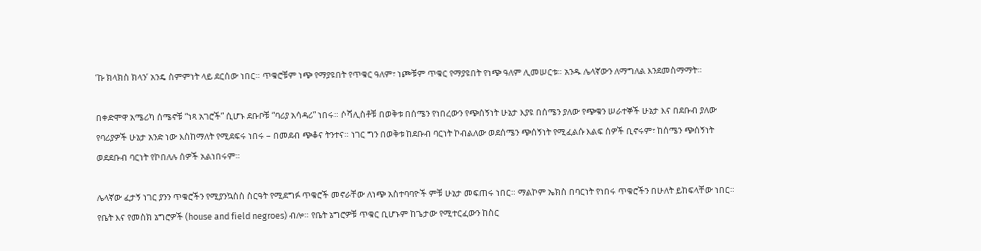‘ኩ ክላክስ ክላን’ አንዴ ስምምነት ላይ ደርሰው ነበር። ጥቁሮቹም ነጭ የማያዩበት የጥቁር ዓለም፣ ነጮቹም ጥቁር የማያዩበት የነጭ ዓለም ሊመሠርቱ። አንዱ ሌላኛውን ለማግለል እንደመስማማት።

በቀድሞዋ አሜሪካ ሰሜኖቹ “ነጻ አገሮች” ሲሆኑ ደቡቦቹ “ባሪያ አሳዳሪ” ነበሩ። ሶሻሊስቶቹ በወቅቱ በሰሜን የነበረውን የጭሰኝነት ሁኔታ እያዩ በሰሜን ያለው የጭቁን ሠራተኞች ሁኔታ እና በደቡብ ያለው የባሪያዎች ሁኔታ አንድ ነው እስከማለት የሚደፍሩ ነበሩ – በመደብ ጭቆና ትንተና። ነገር ግን በወቅቱ ከደቡብ ባርነት ኮብልለው ወደሰሜን ጭሰኝነት የሚፈልሱ እልፍ ሰዎች ቢኖሩም፣ ከሰሜን ጭሰኝነት ወደደቡብ ባርነት የኮበለሉ ሰዎች አልነበሩም።

ሌላኛው ፈታኝ ነገር ያንን ጥቁሮችን የሚያንኳስስ ስርዓት የሚደግፉ ጥቁሮች መኖራቸው ለነጭ አስተባባዮች ምቹ ሁኔታ መፍጠሩ ነበር። ማልኮም ኤክስ በባርነት የነበሩ ጥቁሮችን በሁለት ይከፍላቸው ነበር። የቤት እና የመስክ ኔግሮዎች (house and field negroes) ብሎ። የቤት ኔግሮዎቹ ጥቁር ቢሆኑም ከጌታው የሚተርፈውን ከስር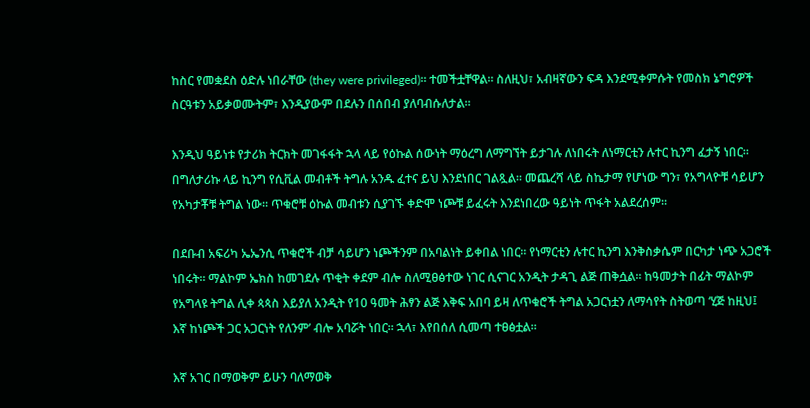ከስር የመቋደስ ዕድሉ ነበራቸው (they were privileged)። ተመችቷቸዋል። ስለዚህ፣ አብዛኛውን ፍዳ እንደሚቀምሱት የመስክ ኔግሮዎች ስርዓቱን አይቃወሙትም፣ እንዲያውም በደሉን በሰበብ ያለባብሱለታል።

እንዲህ ዓይነቱ የታሪክ ትርክት መገፋፋት ኋላ ላይ የዕኩል ሰውነት ማዕረግ ለማግኘት ይታገሉ ለነበሩት ለነማርቲን ሉተር ኪንግ ፈታኝ ነበር። በግለታሪኩ ላይ ኪንግ የሲቪል መብቶች ትግሉ አንዱ ፈተና ይህ እንደነበር ገልጿል። መጨረሻ ላይ ስኬታማ የሆነው ግን፣ የአግላዮቹ ሳይሆን የአካታቾቹ ትግል ነው። ጥቁሮቹ ዕኩል መብቱን ሲያገኙ ቀድሞ ነጮቹ ይፈሩት እንደነበረው ዓይነት ጥፋት አልደረሰም።

በደቡብ አፍሪካ ኤኤንሲ ጥቁሮች ብቻ ሳይሆን ነጮችንም በአባልነት ይቀበል ነበር። የነማርቲን ሉተር ኪንግ እንቅስቃሴም በርካታ ነጭ አጋሮች ነበሩት። ማልኮም ኤክስ ከመገደሉ ጥቂት ቀደም ብሎ ስለሚፀፅተው ነገር ሲናገር አንዲት ታዳጊ ልጅ ጠቅሷል። ከዓመታት በፊት ማልኮም የአግላዩ ትግል ሊቀ ጳጳስ እይያለ አንዲት የ10 ዓመት ሕፃን ልጅ እቅፍ አበባ ይዛ ለጥቁሮች ትግል አጋርነቷን ለማሳየት ስትወጣ ‘ሂጅ ከዚህ፤ እኛ ከነጮች ጋር አጋርነት የለንም’ ብሎ አባሯት ነበር። ኋላ፣ እየበሰለ ሲመጣ ተፀፅቷል።

እኛ አገር በማወቅም ይሁን ባለማወቅ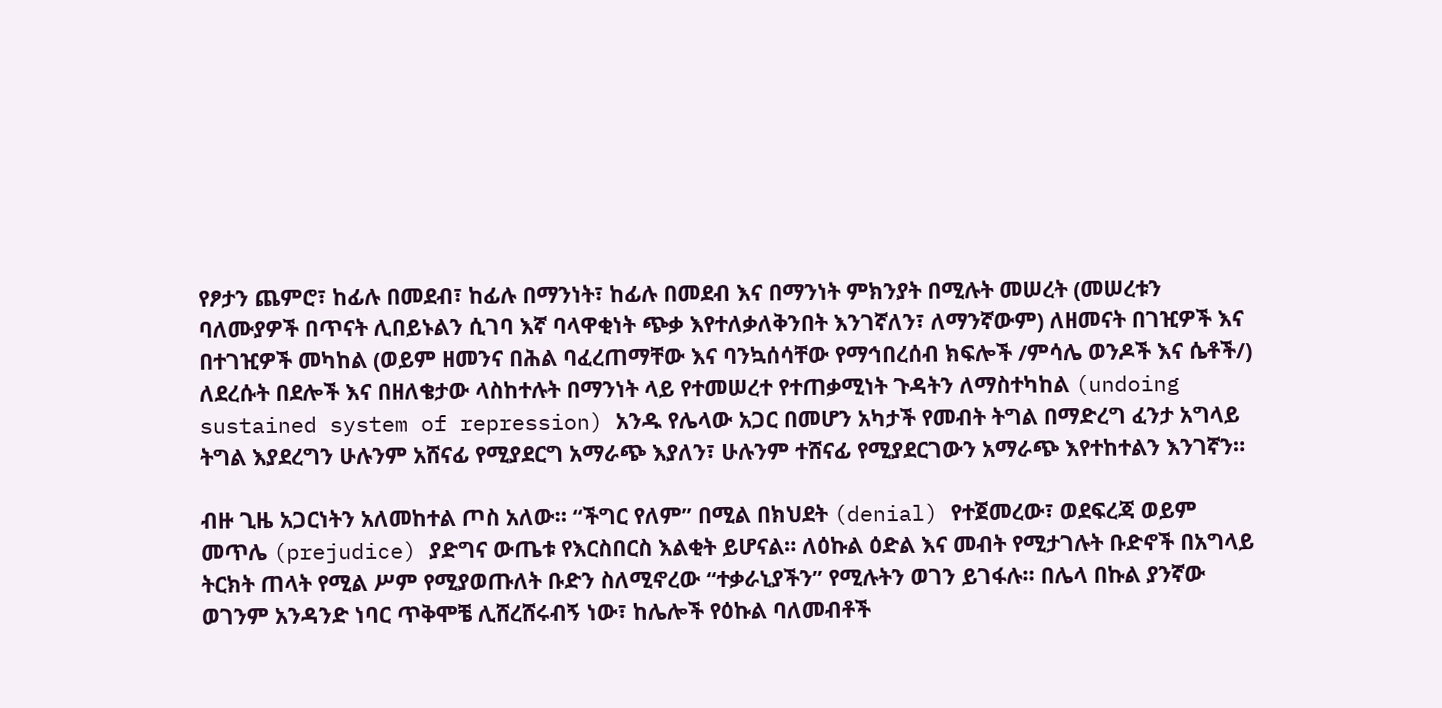የፆታን ጨምሮ፣ ከፊሉ በመደብ፣ ከፊሉ በማንነት፣ ከፊሉ በመደብ እና በማንነት ምክንያት በሚሉት መሠረት (መሠረቱን ባለሙያዎች በጥናት ሊበይኑልን ሲገባ እኛ ባላዋቂነት ጭቃ እየተለቃለቅንበት እንገኛለን፣ ለማንኛውም) ለዘመናት በገዢዎች እና በተገዢዎች መካከል (ወይም ዘመንና በሕል ባፈረጠማቸው እና ባንኳሰሳቸው የማኅበረሰብ ክፍሎች /ምሳሌ ወንዶች እና ሴቶች/) ለደረሱት በደሎች እና በዘለቄታው ላስከተሉት በማንነት ላይ የተመሠረተ የተጠቃሚነት ጉዳትን ለማስተካከል (undoing sustained system of repression) አንዱ የሌላው አጋር በመሆን አካታች የመብት ትግል በማድረግ ፈንታ አግላይ ትግል እያደረግን ሁሉንም አሸናፊ የሚያደርግ አማራጭ እያለን፣ ሁሉንም ተሸናፊ የሚያደርገውን አማራጭ እየተከተልን እንገኛን።

ብዙ ጊዜ አጋርነትን አለመከተል ጦስ አለው። “ችግር የለም” በሚል በክህደት (denial) የተጀመረው፣ ወደፍረጃ ወይም መጥሌ (prejudice) ያድግና ውጤቱ የእርስበርስ እልቂት ይሆናል። ለዕኩል ዕድል እና መብት የሚታገሉት ቡድኖች በአግላይ ትርክት ጠላት የሚል ሥም የሚያወጡለት ቡድን ስለሚኖረው “ተቃራኒያችን” የሚሉትን ወገን ይገፋሉ። በሌላ በኩል ያንኛው ወገንም አንዳንድ ነባር ጥቅሞቼ ሊሸረሸሩብኝ ነው፣ ከሌሎች የዕኩል ባለመብቶች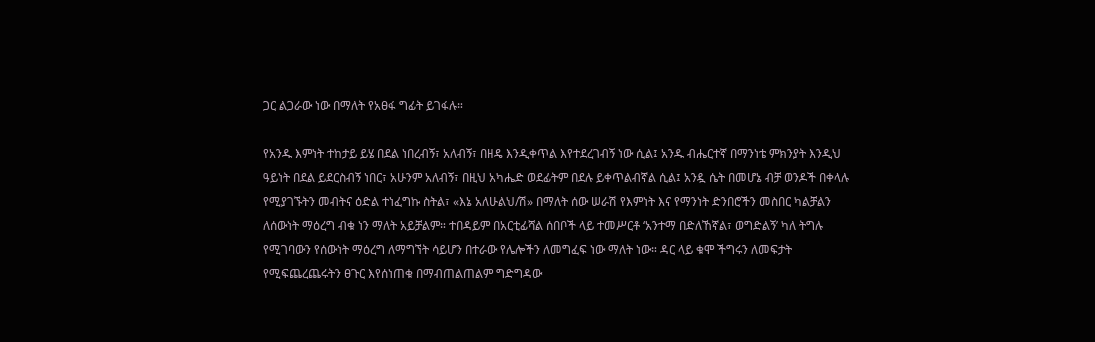ጋር ልጋራው ነው በማለት የአፀፋ ግፊት ይገፋሉ።

የአንዱ እምነት ተከታይ ይሄ በደል ነበረብኝ፣ አለብኝ፣ በዘዴ እንዲቀጥል እየተደረገብኝ ነው ሲል፤ አንዱ ብሔርተኛ በማንነቴ ምክንያት እንዲህ ዓይነት በደል ይደርስብኝ ነበር፣ አሁንም አለብኝ፣ በዚህ አካሔድ ወደፊትም በደሉ ይቀጥልብኛል ሲል፤ አንዷ ሴት በመሆኔ ብቻ ወንዶች በቀላሉ የሚያገኙትን መብትና ዕድል ተነፈግኩ ስትል፣ «እኔ አለሁልህ/ሽ» በማለት ሰው ሠራሽ የእምነት እና የማንነት ድንበሮችን መስበር ካልቻልን ለሰውነት ማዕረግ ብቁ ነን ማለት አይቻልም። ተበዳይም በአርቲፊሻል ሰበቦች ላይ ተመሥርቶ ‘አንተማ በድለኸኛል፣ ወግድልኝ’ ካለ ትግሉ የሚገባውን የሰውነት ማዕረግ ለማግኘት ሳይሆን በተራው የሌሎችን ለመግፈፍ ነው ማለት ነው። ዳር ላይ ቁሞ ችግሩን ለመፍታት የሚፍጨረጨሩትን ፀጉር እየሰነጠቁ በማብጠልጠልም ግድግዳው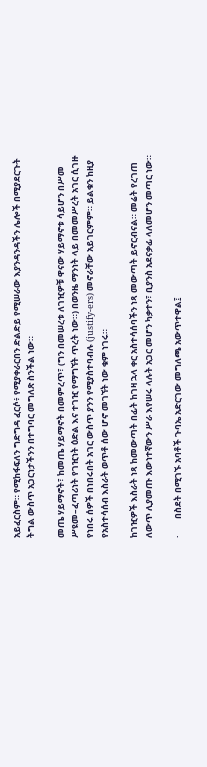አይፈርስም። የሚከፋፍለን ግድግዳ ፈርሶ፥ የሚያቀራርበን ድልድይ የሚሠራው እያንዳንዳችን ሌሎች በሚያደርጉት ትግል ውስጥ አጋርነታችንን በተግባር መግለጽ ስንችል ነው።

መጤ ሃይማኖት፣ ከመጤ ሃይማኖት በመምረጥ፣ (ግን በመሠረቱ ለገዢዎቹ ዋናው ሃይማኖቱ ሳይሆን በሥመ ሥዩመ–ፈጣሪነት የገዢነት ዕድል እና ተገዢ የማግኘት ጥረት ነው።) በወንዜ ማንነት ላይ በመመሥረት አገር ሲገዙ የነበሩ ሰዎች በነበሩበት አገር ውስጥ ያንን የሚያስተባብሉ (justify-ers) መኖራቸው አይገርምም። ይልቁን ከዚያ የአስተሳሰብ እስራት ወጥቶ ሰው ሆኖ መገኘት ነው ቁም ነገሩ።

ከገዢዎች እስራት ነጻ ከመውጣት በፊት ከገዛ ኋላ ቀር አስተሳሰባችን ነጻ መውጣት ይኖርብናል። መሬት የረገጠ ለውጥ ሊያመጡ እውነተኛውን ሥራ እየሠሩ ላሉት አጋር መሆን ካቃተን፣ ቢያንስ አደናቃፊ ላለመሆን መጣር ነው።

·        በስደት በሚገኙ አባቶች ጉባኤ አድርገው መግለጫ አውጥተዋል፤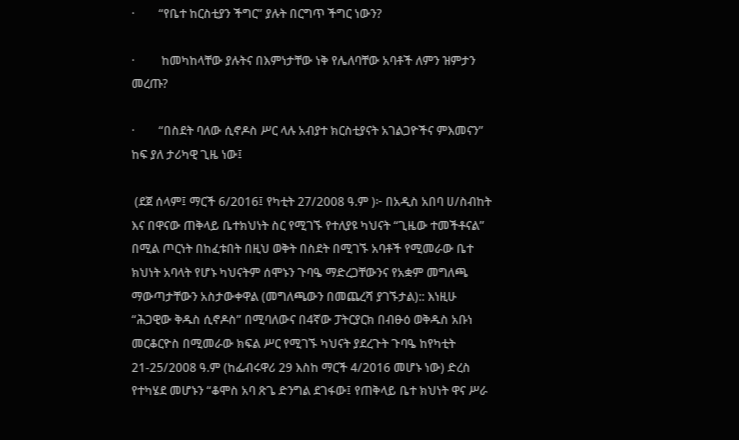·        “የቤተ ከርስቲያን ችግር” ያሉት በርግጥ ችግር ነውን?

·         ከመካከላቸው ያሉትና በእምነታቸው ነቅ የሌለባቸው አባቶች ለምን ዝምታን መረጡ?

·        “በስደት ባለው ሲኖዶስ ሥር ላሉ አብያተ ክርስቲያናት አገልጋዮችና ምእመናን” ከፍ ያለ ታሪካዊ ጊዜ ነው፤

 (ደጀ ሰላም፤ ማርች 6/2016፤ የካቲት 27/2008 ዓ.ም )፦ በአዲስ አበባ ሀ/ስብከት እና በዋናው ጠቅላይ ቤተክህነት ስር የሚገኙ የተለያዩ ካህናት “ጊዜው ተመችቶናል” በሚል ጦርነት በከፈቱበት በዚህ ወቅት በስደት በሚገኙ አባቶች የሚመራው ቤተ ክህነት አባላት የሆኑ ካህናትም ሰሞኑን ጉባዔ ማድረጋቸውንና የአቋም መግለጫ ማውጣታቸውን አስታውቀዋል (መግለጫውን በመጨረሻ ያገኙታል):: እነዚሁ “ሕጋዊው ቅዱስ ሲኖዶስ” በሚባለውና በ4ኛው ፓትርያርክ በብፁዕ ወቅዱስ አቡነ መርቆርዮስ በሚመራው ክፍል ሥር የሚገኙ ካህናት ያደረጉት ጉባዔ ከየካቲት 21-25/2008 ዓ.ም (ከፌብሩዋሪ 29 እስከ ማርች 4/2016 መሆኑ ነው) ድረስ የተካሄደ መሆኑን “ቆሞስ አባ ጽጌ ድንግል ደገፋው፤ የጠቅላይ ቤተ ክህነት ዋና ሥራ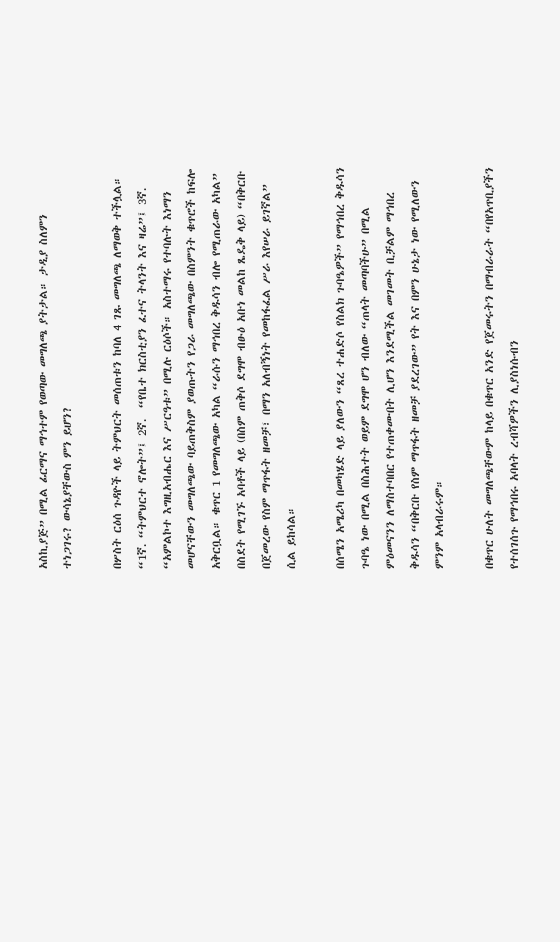አስኪያጅ” በሚል ፊርማና ማኅተም የወጣው መግለጫ ያትታል። ታዲያ ስለምን ተነጋገሩ? ውሳኔያቸውስ ምን ይሆን?

በሦስት ርዕሰ ጉዳዮች ላይ ትምህርት መሰጠቱን ከባለ 4 ገጹ መግለጫ ለማወቅ ተችሏል። “1ኛ. “ትምህርተ ኖሎት”፤ 2ኛ.  “የቤተ ክርስቲያን ፈተና ትላንት እና ዛሬ”፤ 3ኛ. “አምልኮተ እግዚአብሔር እና ሥርዓቱ” በሚሉ ርዕሶች። አስተማሩ የተባሉት እነማን መሆናቸውን መግለጫው ባይጠቅስም ያወጡትን የጋራ መግለጫው በስምንት ቁጥሮች ከፍሎ አቅርቧል። ቁጥር 1 የመግለጫው አካል “ራሱን ማኅበረ ቅዱሳን ብሎ የሚጠራው አካል” በስደት የሚገኙ አባቶች ላይ (በስም ጠቅሶ ደግሞ ብፁዕ አቡነ መልከ ጼዴቅ ላይ) “በቅርቡ በጀመረው የስም ማጥፋት ዘመቻ፣ በማን አለብኝነት የመከፋፈል ሥራ እየሠራ ይገኛል” ሲል ይከሳል።

በሰሜን አሜሪካ በመካሄድ ላይ ያለውን “ጸረ ተሐድሶ የስልክ ጉባዔዎች” የማኅበረ ቅዱሳን ጉባዔ ነው በሚል በስሕተት ወይም ደግሞ ሆን ብለው “ጠላት መጣባችሁ” በሚል ምዕመናንን ለማስተባበር የተጠቀሙበት ሊሆን እንደሚችል መገመት ቢቻልም ማኅበረ ቅዱሳን “በቅርቡ የስም ማጥፋት ዘመቻ ያደረገው” የት እና በምን ሁኔታ ነው የሚለውን ምንም አላብራሩም።

በቁጥር ሁለት መግለጫቸውም ከላይ በቁጥር አንድ የጀመሩትን በማብራራት “በየአጥቢያችን የተሰገሰጉ የማኅበሩ አባላት ረብሻዎችን ሊያስነሱብን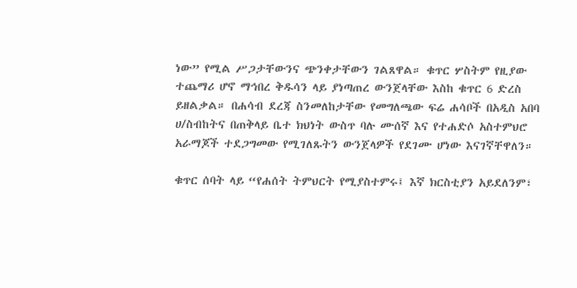ነው” የሚል ሥጋታቸውንና ጭንቀታቸውን ገልጸዋል። ቁጥር ሦስትም የዚያው ተጨማሪ ሆኖ ማኅበረ ቅዱሳን ላይ ያነጣጠረ ውንጀላቸው እስከ ቁጥር 6 ድረስ ይዘልቃል። በሐሳብ ደረጃ ስንመለከታቸው የመግለጫው ፍሬ ሐሳቦች በአዲስ አበባ ሀ/ስብከትና በጠቅላይ ቤተ ክህነት ውስጥ ባሉ ሙሰኛ እና የተሐድሶ አስተምህሮ አራማጆች ተደጋግመው የሚገለጹትን ውንጀላዎች የደገሙ ሆነው እናገኛቸዋለን።

ቁጥር ሰባት ላይ “የሐሰት ትምህርት የሚያስተምሩ፤ እኛ ክርስቲያን አይደለንም፣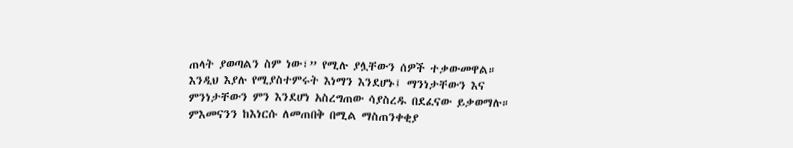ጠላት ያወጣልን ስም ነው፣” የሚሉ ያሏቸውን ሰዎች ተቃውመዋል። እንዲህ እያሉ የሚያስተምሩት እነማን እንደሆኑ፤ ማንነታቸውን እና ምንነታቸውን ምን እንደሆነ አስረግጠው ሳያስረዱ በደፈናው ይቃወማሉ። ምእመናንን ከእነርሱ ለመጠበቅ በሚል ማስጠንቀቂያ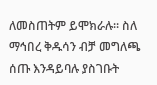ለመስጠትም ይሞክራሉ። ስለ ማኅበረ ቅዱሳን ብቻ መግለጫ ሰጡ እንዳይባሉ ያስገቡት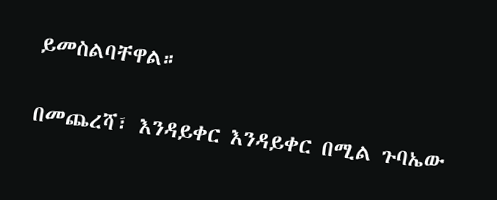ይመስልባቸዋል።

በመጨረሻ፣ እንዳይቀር እንዳይቀር በሚል ጉባኤው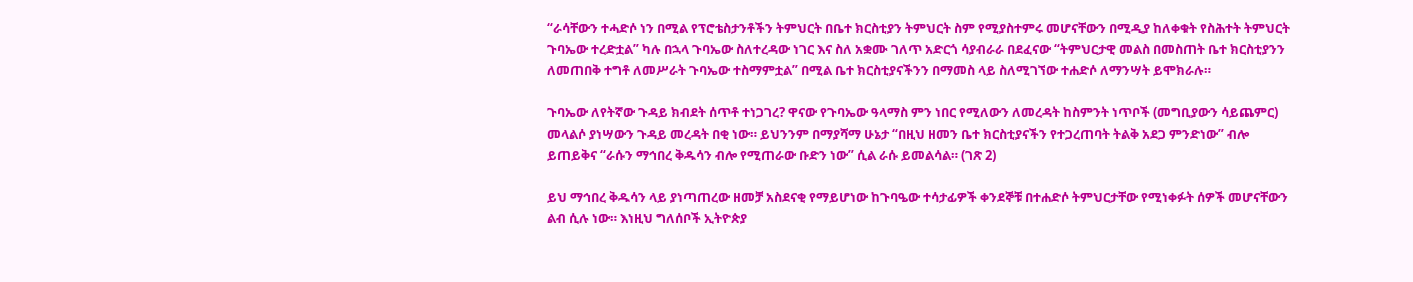“ራሳቸውን ተሓድሶ ነን በሚል የፕሮቴስታንቶችን ትምህርት በቤተ ክርስቲያን ትምህርት ስም የሚያስተምሩ መሆናቸውን በሚዲያ ከለቀቁት የስሕተት ትምህርት ጉባኤው ተረድቷል” ካሉ በኋላ ጉባኤው ስለተረዳው ነገር እና ስለ አቋሙ ገለጥ አድርጎ ሳያብራራ በደፈናው “ትምህርታዊ መልስ በመስጠት ቤተ ክርስቲያንን ለመጠበቅ ተግቶ ለመሥራት ጉባኤው ተስማምቷል” በሚል ቤተ ክርስቲያናችንን በማመስ ላይ ስለሚገኘው ተሐድሶ ለማንሣት ይሞክራሉ።

ጉባኤው ለየትኛው ጉዳይ ክብደት ሰጥቶ ተነጋገረ? ዋናው የጉባኤው ዓላማስ ምን ነበር የሚለውን ለመረዳት ከስምንት ነጥቦች (መግቢያውን ሳይጨምር) መላልሶ ያነሣውን ጉዳይ መረዳት በቂ ነው። ይህንንም በማያሻማ ሁኔታ “በዚህ ዘመን ቤተ ክርስቲያናችን የተጋረጠባት ትልቅ አደጋ ምንድነው” ብሎ ይጠይቅና “ራሱን ማኅበረ ቅዱሳን ብሎ የሚጠራው ቡድን ነው” ሲል ራሱ ይመልሳል። (ገጽ 2)

ይህ ማኅበረ ቅዱሳን ላይ ያነጣጠረው ዘመቻ አስደናቂ የማይሆነው ከጉባዔው ተሳታፊዎች ቀንደኞቹ በተሐድሶ ትምህርታቸው የሚነቀፉት ሰዎች መሆናቸውን ልብ ሲሉ ነው። እነዚህ ግለሰቦች ኢትዮጵያ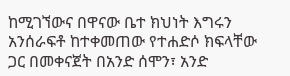ከሚገኘውና በዋናው ቤተ ክህነት እግሩን አንሰራፍቶ ከተቀመጠው የተሐድሶ ክፍላቸው ጋር በመቀናጀት በአንድ ሰሞን፣ አንድ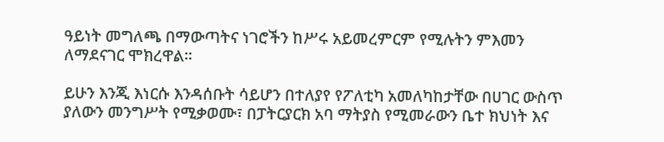ዓይነት መግለጫ በማውጣትና ነገሮችን ከሥሩ አይመረምርም የሚሉትን ምእመን ለማደናገር ሞክረዋል።

ይሁን እንጂ እነርሱ እንዳሰቡት ሳይሆን በተለያየ የፖለቲካ አመለካከታቸው በሀገር ውስጥ ያለውን መንግሥት የሚቃወሙ፣ በፓትርያርክ አባ ማትያስ የሚመራውን ቤተ ክህነት እና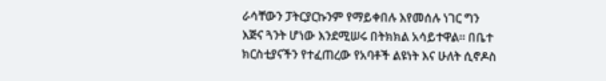ራሳቸውን ፓትርያርኩንም የማይቀበሉ እየመሰሉ ነገር ግን እጅና ጓንት ሆነው እንደሚሠሩ በትክክል አሳይተዋል። በቤተ ክርስቲያናችን የተፈጠረው የአባቶች ልዩነት እና ሁለት ሲኖዶስ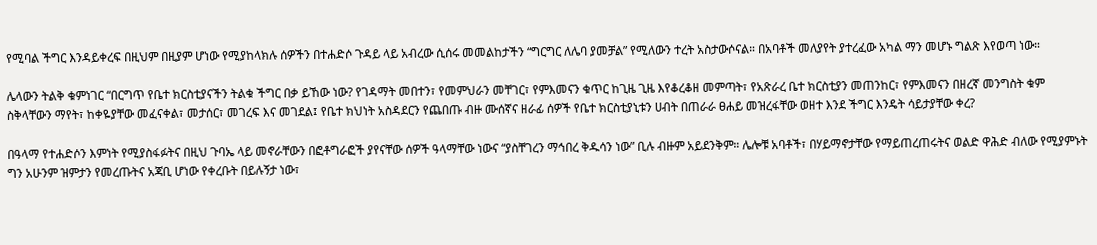የሚባል ችግር እንዳይቀረፍ በዚህም በዚያም ሆነው የሚያከላክሉ ሰዎችን በተሐድሶ ጉዳይ ላይ አብረው ሲሰሩ መመልከታችን “ግርግር ለሌባ ያመቻል” የሚለውን ተረት አስታውሶናል። በአባቶች መለያየት ያተረፈው አካል ማን መሆኑ ግልጽ እየወጣ ነው።

ሌላውን ትልቅ ቁምነገር “በርግጥ የቤተ ክርስቲያናችን ትልቁ ችግር በቃ ይኸው ነው? የገዳማት መበተን፣ የመምህራን መቸገር፣ የምእመናን ቁጥር ከጊዜ ጊዜ እየቆረቆዘ መምጣት፣ የአጽራረ ቤተ ክርስቲያን መጠንከር፣ የምእመናን በዘረኛ መንግስት ቁም ስቅላቸውን ማየት፣ ከቀዬያቸው መፈናቀል፣ መታሰር፣ መገረፍ እና መገደል፤ የቤተ ክህነት አስዳደርን የጨበጡ ብዙ ሙሰኛና ዘራፊ ሰዎች የቤተ ክርስቲያኒቱን ሀብት በጠራራ ፀሐይ መዝረፋቸው ወዘተ እንደ ችግር እንዴት ሳይታያቸው ቀረ?

በዓላማ የተሐድሶን እምነት የሚያስፋፉትና በዚህ ጉባኤ ላይ መኖራቸውን በፎቶግራፎች ያየናቸው ሰዎች ዓላማቸው ነውና “ያስቸገረን ማኅበረ ቅዱሳን ነው” ቢሉ ብዙም አይደንቅም። ሌሎቹ አባቶች፣ በሃይማኖታቸው የማይጠረጠሩትና ወልድ ዋሕድ ብለው የሚያምኑት ግን አሁንም ዝምታን የመረጡትና አጃቢ ሆነው የቀረቡት በይሉኝታ ነው፣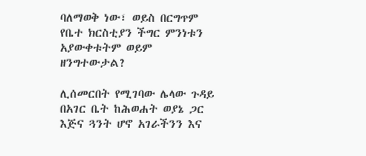ባለማወቅ ነው፣ ወይስ በርግጥም የቤተ ክርስቲያን ችግር ምንነቱን አያውቀቱትም ወይም ዘንግተውታል?

ሊሰመርበት የሚገባው ሌላው ጉዳይ በአገር ቤት ከሕወሐት ወያኔ ጋር እጅና ጓንት ሆኖ አገራችንን እና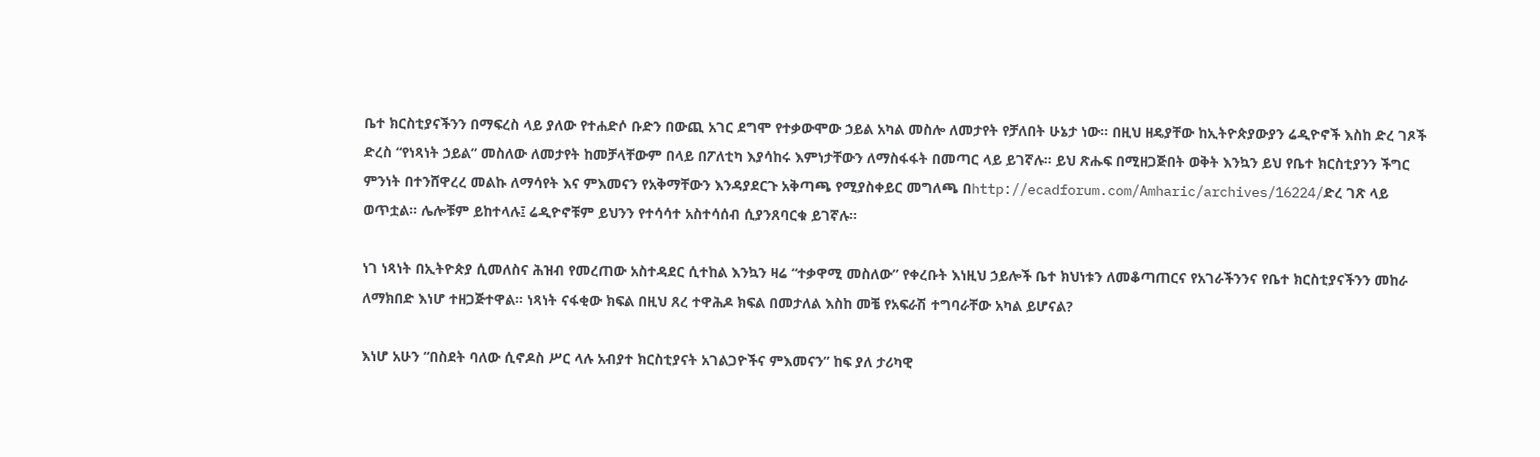ቤተ ክርስቲያናችንን በማፍረስ ላይ ያለው የተሐድሶ ቡድን በውጪ አገር ደግሞ የተቃውሞው ኃይል አካል መስሎ ለመታየት የቻለበት ሁኔታ ነው። በዚህ ዘዴያቸው ከኢትዮጵያውያን ሬዲዮኖች እስከ ድረ ገጾች ድረስ “የነጻነት ኃይል” መስለው ለመታየት ከመቻላቸውም በላይ በፖለቲካ እያሳከሩ እምነታቸውን ለማስፋፋት በመጣር ላይ ይገኛሉ። ይህ ጽሑፍ በሚዘጋጅበት ወቅት እንኳን ይህ የቤተ ክርስቲያንን ችግር ምንነት በተንሸዋረረ መልኩ ለማሳየት እና ምእመናን የአቅማቸውን እንዳያደርጉ አቅጣጫ የሚያስቀይር መግለጫ በhttp://ecadforum.com/Amharic/archives/16224/ድረ ገጽ ላይ ወጥቷል። ሌሎቹም ይከተላሉ፤ ሬዲዮኖቹም ይህንን የተሳሳተ አስተሳሰብ ሲያንጸባርቁ ይገኛሉ።

ነገ ነጻነት በኢትዮጵያ ሲመለስና ሕዝብ የመረጠው አስተዳደር ሲተከል እንኳን ዛሬ “ተቃዋሚ መስለው” የቀረቡት እነዚህ ኃይሎች ቤተ ክህነቱን ለመቆጣጠርና የአገራችንንና የቤተ ክርስቲያናችንን መከራ ለማክበድ እነሆ ተዘጋጅተዋል። ነጻነት ናፋቂው ክፍል በዚህ ጸረ ተዋሕዶ ክፍል በመታለል እስከ መቼ የአፍራሽ ተግባራቸው አካል ይሆናል?

እነሆ አሁን “በስደት ባለው ሲኖዶስ ሥር ላሉ አብያተ ክርስቲያናት አገልጋዮችና ምእመናን” ከፍ ያለ ታሪካዊ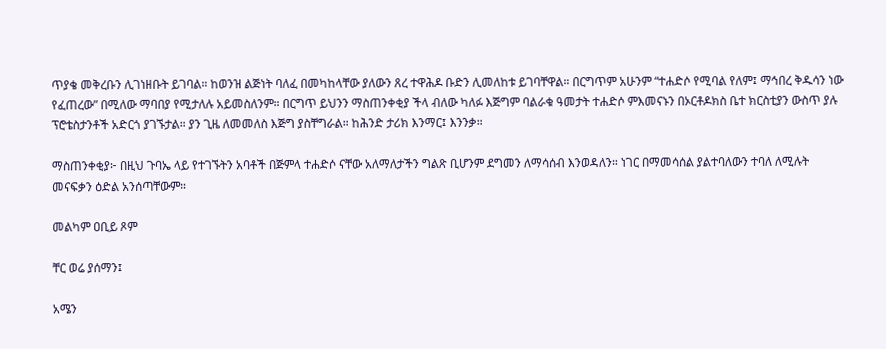ጥያቄ መቅረቡን ሊገነዘቡት ይገባል። ከወንዝ ልጅነት ባለፈ በመካከላቸው ያለውን ጸረ ተዋሕዶ ቡድን ሊመለከቱ ይገባቸዋል። በርግጥም አሁንም “ተሐድሶ የሚባል የለም፤ ማኅበረ ቅዱሳን ነው የፈጠረው” በሚለው ማባበያ የሚታለሉ አይመስለንም። በርግጥ ይህንን ማስጠንቀቂያ ችላ ብለው ካለፉ እጅግም ባልራቁ ዓመታት ተሐድሶ ምእመናኑን በኦርቶዶክስ ቤተ ክርስቲያን ውስጥ ያሉ ፕሮቴስታንቶች አድርጎ ያገኙታል። ያን ጊዜ ለመመለስ እጅግ ያስቸግራል። ከሕንድ ታሪክ እንማር፤ እንንቃ።

ማስጠንቀቂያ፦ በዚህ ጉባኤ ላይ የተገኙትን አባቶች በጅምላ ተሐድሶ ናቸው አለማለታችን ግልጽ ቢሆንም ደግመን ለማሳሰብ እንወዳለን። ነገር በማመሳሰል ያልተባለውን ተባለ ለሚሉት መናፍቃን ዕድል አንሰጣቸውም።

መልካም ዐቢይ ጾም

ቸር ወሬ ያሰማን፤

አሜን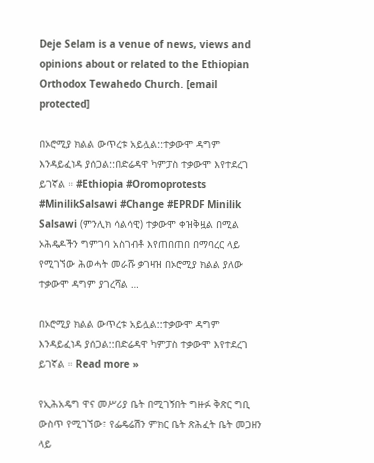Deje Selam is a venue of news, views and opinions about or related to the Ethiopian Orthodox Tewahedo Church. [email protected]

በኦሮሚያ ክልል ውጥረቱ አይሏል::ተቃውሞ ዳግም እንዳይፈነዳ ያሰጋል::በድሬዳዋ ካምፓስ ተቃውሞ እየተደረገ ይገኛል ። #Ethiopia #Oromoprotests #MinilikSalsawi #Change #EPRDF Minilik Salsawi (ምንሊክ ሳልሳዊ) ተቃውሞ ቀዝቅዟል በሚል ኦሕዴዶችን ግምገባ አስገብቶ እየጠበጠበ በማባረር ላይ የሚገኘው ሕወሓት መራሹ ቃገዛዝ በኦሮሚያ ክልል ያለው ተቃውሞ ዳግም ያገረሻል …

በኦሮሚያ ክልል ውጥረቱ አይሏል::ተቃውሞ ዳግም እንዳይፈነዳ ያሰጋል::በድሬዳዋ ካምፓስ ተቃውሞ እየተደረገ ይገኛል ። Read more »

የኢሕአዴግ ዋና መሥሪያ ቤት በሚገኝበት ግዙፉ ቅጽር ግቢ ውስጥ የሚገኘው፣ የፌዴሬሽን ምክር ቤት ጽሕፈት ቤት መጋዘን ላይ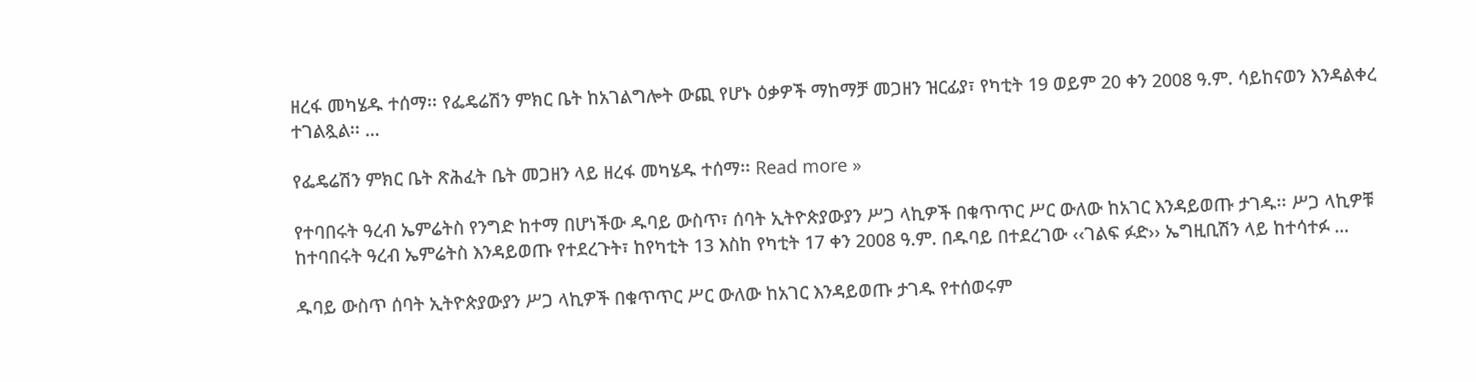ዘረፋ መካሄዱ ተሰማ፡፡ የፌዴሬሽን ምክር ቤት ከአገልግሎት ውጪ የሆኑ ዕቃዎች ማከማቻ መጋዘን ዝርፊያ፣ የካቲት 19 ወይም 20 ቀን 2008 ዓ.ም. ሳይከናወን እንዳልቀረ ተገልጿል፡፡ …

የፌዴሬሽን ምክር ቤት ጽሕፈት ቤት መጋዘን ላይ ዘረፋ መካሄዱ ተሰማ፡፡ Read more »

የተባበሩት ዓረብ ኤምሬትስ የንግድ ከተማ በሆነችው ዱባይ ውስጥ፣ ሰባት ኢትዮጵያውያን ሥጋ ላኪዎች በቁጥጥር ሥር ውለው ከአገር እንዳይወጡ ታገዱ፡፡ ሥጋ ላኪዎቹ ከተባበሩት ዓረብ ኤምሬትስ እንዳይወጡ የተደረጉት፣ ከየካቲት 13 እስከ የካቲት 17 ቀን 2008 ዓ.ም. በዱባይ በተደረገው ‹‹ገልፍ ፉድ›› ኤግዚቢሽን ላይ ከተሳተፉ …

ዱባይ ውስጥ ሰባት ኢትዮጵያውያን ሥጋ ላኪዎች በቁጥጥር ሥር ውለው ከአገር እንዳይወጡ ታገዱ የተሰወሩም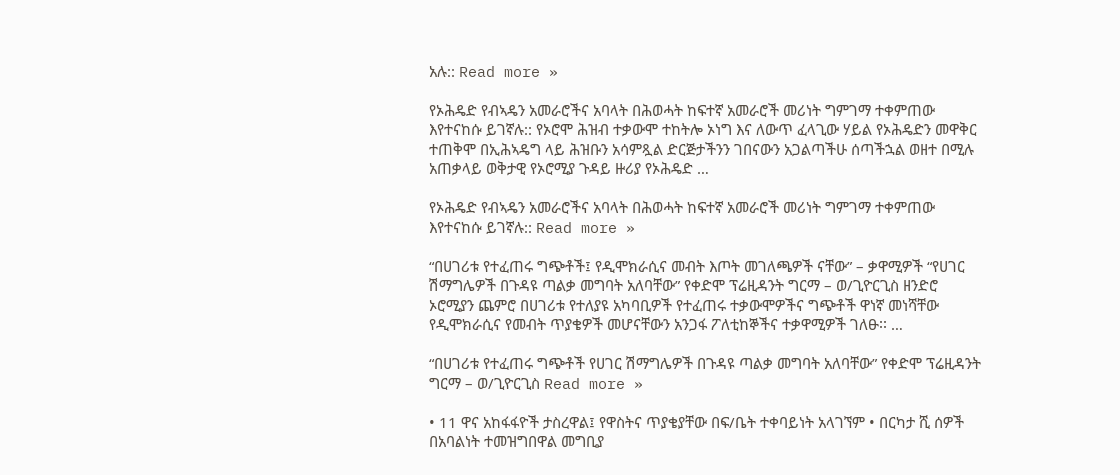አሉ:: Read more »

የኦሕዴድ የብኣዴን አመራሮችና አባላት በሕወሓት ከፍተኛ አመራሮች መሪነት ግምገማ ተቀምጠው እየተናከሱ ይገኛሉ:: የኦሮሞ ሕዝብ ተቃውሞ ተከትሎ ኦነግ እና ለውጥ ፈላጊው ሃይል የኦሕዴድን መዋቅር ተጠቅሞ በኢሕኣዴግ ላይ ሕዝቡን አሳምጿል ድርጅታችንን ገበናውን አጋልጣችሁ ሰጣችኋል ወዘተ በሚሉ አጠቃላይ ወቅታዊ የኦሮሚያ ጉዳይ ዙሪያ የኦሕዴድ …

የኦሕዴድ የብኣዴን አመራሮችና አባላት በሕወሓት ከፍተኛ አመራሮች መሪነት ግምገማ ተቀምጠው እየተናከሱ ይገኛሉ:: Read more »

“በሀገሪቱ የተፈጠሩ ግጭቶች፤ የዲሞክራሲና መብት እጦት መገለጫዎች ናቸው” – ቃዋሚዎች “የሀገር ሽማግሌዎች በጉዳዩ ጣልቃ መግባት አለባቸው” የቀድሞ ፕሬዚዳንት ግርማ – ወ/ጊዮርጊስ ዘንድሮ ኦሮሚያን ጨምሮ በሀገሪቱ የተለያዩ አካባቢዎች የተፈጠሩ ተቃውሞዎችና ግጭቶች ዋነኛ መነሻቸው የዲሞክራሲና የመብት ጥያቄዎች መሆናቸውን አንጋፋ ፖለቲከኞችና ተቃዋሚዎች ገለፁ፡፡ …

“በሀገሪቱ የተፈጠሩ ግጭቶች የሀገር ሽማግሌዎች በጉዳዩ ጣልቃ መግባት አለባቸው” የቀድሞ ፕሬዚዳንት ግርማ – ወ/ጊዮርጊስ Read more »

• 11 ዋና አከፋፋዮች ታስረዋል፤ የዋስትና ጥያቄያቸው በፍ/ቤት ተቀባይነት አላገኘም • በርካታ ሺ ሰዎች በአባልነት ተመዝግበዋል መግቢያ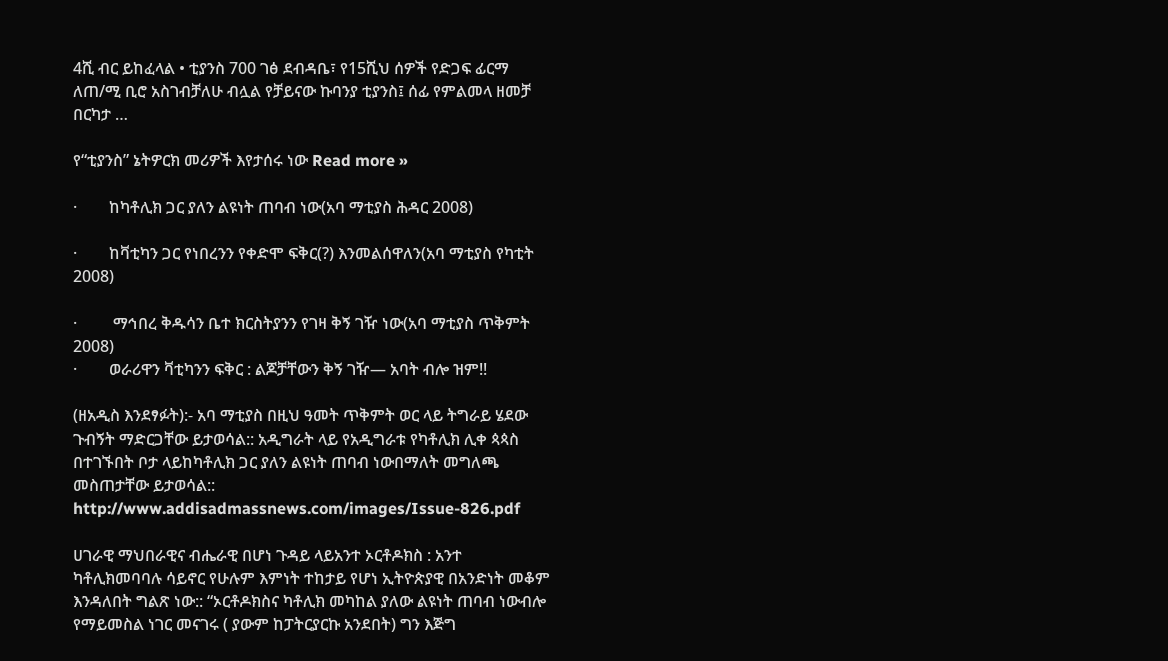4ሺ ብር ይከፈላል • ቲያንስ 700 ገፅ ደብዳቤ፣ የ15ሺህ ሰዎች የድጋፍ ፊርማ ለጠ/ሚ ቢሮ አስገብቻለሁ ብሏል የቻይናው ኩባንያ ቲያንስ፤ ሰፊ የምልመላ ዘመቻ በርካታ …

የ“ቲያንስ” ኔትዎርክ መሪዎች እየታሰሩ ነው Read more »

·        ከካቶሊክ ጋር ያለን ልዩነት ጠባብ ነው(አባ ማቲያስ ሕዳር 2008)

·        ከቫቲካን ጋር የነበረንን የቀድሞ ፍቅር(?) እንመልሰዋለን(አባ ማቲያስ የካቲት 2008)

·         ማኅበረ ቅዱሳን ቤተ ክርስትያንን የገዛ ቅኝ ገዥ ነው(አባ ማቲያስ ጥቅምት 2008)
·        ወራሪዋን ቫቲካንን ፍቅር : ልጆቻቸውን ቅኝ ገዥ— አባት ብሎ ዝም!!

(ዘአዲስ እንደፃፉት):- አባ ማቲያስ በዚህ ዓመት ጥቅምት ወር ላይ ትግራይ ሄደው ጉብኝት ማድርጋቸው ይታወሳል:: አዲግራት ላይ የአዲግራቱ የካቶሊክ ሊቀ ጳጳስ በተገኙበት ቦታ ላይከካቶሊክ ጋር ያለን ልዩነት ጠባብ ነውበማለት መግለጫ መስጠታቸው ይታወሳል:: http://www.addisadmassnews.com/images/Issue-826.pdf

ሀገራዊ ማህበራዊና ብሔራዊ በሆነ ጉዳይ ላይአንተ ኦርቶዶክስ : አንተ ካቶሊክመባባሉ ሳይኖር የሁሉም እምነት ተከታይ የሆነ ኢትዮጵያዊ በአንድነት መቆም እንዳለበት ግልጽ ነው:: “ኦርቶዶክስና ካቶሊክ መካከል ያለው ልዩነት ጠባብ ነውብሎ የማይመስል ነገር መናገሩ ( ያውም ከፓትርያርኩ አንደበት) ግን እጅግ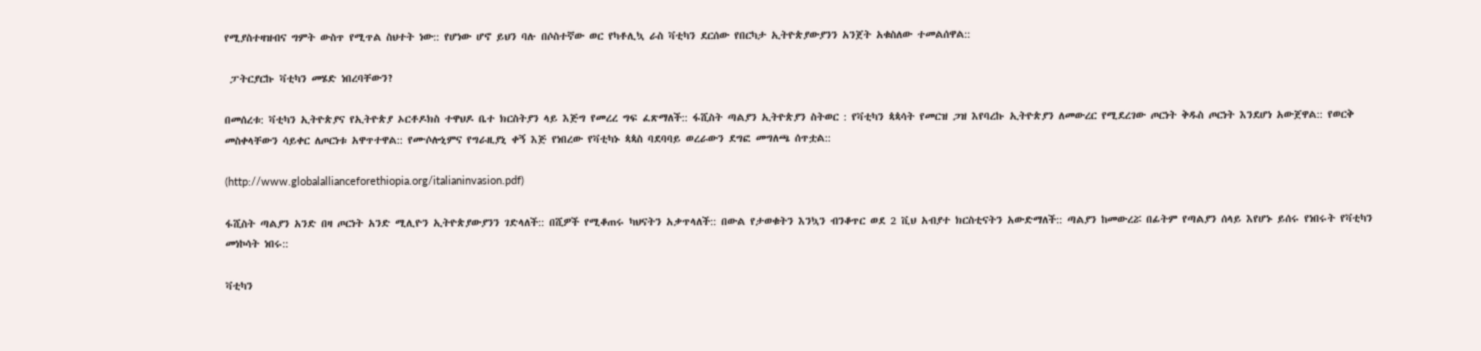የሚያስተዛዝብና ግምት ውስጥ የሚጥል ስህተት ነው:: የሆነው ሆኖ ይህን ባሉ በሶስተኛው ወር የካቶሊኳ ራስ ቫቲካን ደርሰው የበርካታ ኢትዮጵያውያንን አንጀት አቁስለው ተመልሰዋል::

 ፓትርያርኩ ቫቲካን መሄድ ነበረባቸውን?

በመሰረቱ: ቫቲካን ኢትዮጵያና የኢትዮጵያ ኦርቶዶክስ ተዋህዶ ቤተ ክርስትያን ላይ እጅግ የመረረ ግፍ ፈጽማለች:: ፋሺስት ጣልያን ኢትዮጵያን ስትወር : የቫቲካን ጳጳሳት የመርዝ ጋዝ እየባረኩ ኢትዮጵያን ለመውረር የሚደረገው ጦርነት ቅዱስ ጦርነት እንደሆነ አውጀዋል:: የወርቅ መስቀላቸውን ሳይቀር ለጦርነቱ አዋጥተዋል:: የሙሶሎኒምና የግራዚያኒ ቀኝ እጅ የነበረው የቫቲካኑ ጳጳስ ባደባባይ ወረራውን ደግፎ መግለጫ ሰጥቷል::

(http://www.globalallianceforethiopia.org/italianinvasion.pdf)

ፋሺስት ጣልያን አንድ በዛ ጦርነት አንድ ሚሊዮን ኢትዮጵያውያንን ገድላለች:: በሺዎች የሚቆጠሩ ካህናትን አቃጥላለች:: በውል የታወቁትን እንኳን ብንቆጥር ወደ 2 ቪህ አብያተ ክርስቲናትን አውድማለች:: ጣልያን ከመውረሯ በፊትም የጣልያን ሰላይ እየሆኑ ይሰሩ የነበሩት የቫቲካን መነኮሳት ነበሩ::

ቫቲካን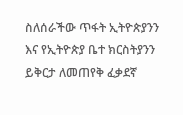ስለሰራችው ጥፋት ኢትዮጵያንን እና የኢትዮጵያ ቤተ ክርስትያንን ይቅርታ ለመጠየቅ ፈቃደኛ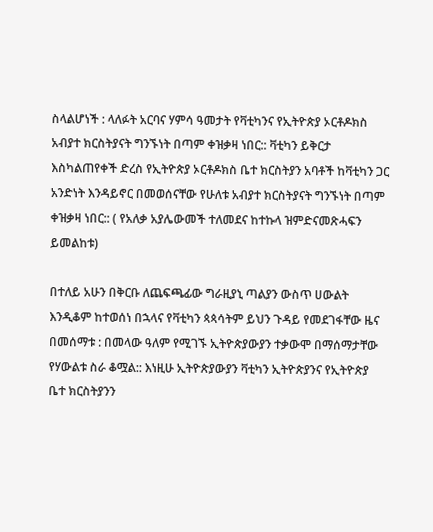ስላልሆነች : ላለፉት አርባና ሃምሳ ዓመታት የቫቲካንና የኢትዮጵያ ኦርቶዶክስ አብያተ ክርስትያናት ግንኙነት በጣም ቀዝቃዛ ነበር:: ቫቲካን ይቅርታ እስካልጠየቀች ድረስ የኢትዮጵያ ኦርቶዶክስ ቤተ ክርስትያን አባቶች ከቫቲካን ጋር አንድነት እንዳይኖር በመወሰናቸው የሁለቱ አብያተ ክርስትያናት ግንኙነት በጣም ቀዝቃዛ ነበር:: ( የአለቃ አያሌውመች ተለመደና ከተኩላ ዝምድናመጽሓፍን ይመልከቱ)

በተለይ አሁን በቅርቡ ለጨፍጫፊው ግራዚያኒ ጣልያን ውስጥ ሀውልት እንዲቆም ከተወሰነ በኋላና የቫቲካን ጳጳሳትም ይህን ጉዳይ የመደገፋቸው ዜና በመሰማቱ : በመላው ዓለም የሚገኙ ኢትዮጵያውያን ተቃውሞ በማሰማታቸው የሃውልቱ ስራ ቆሟል:: እነዚሁ ኢትዮጵያውያን ቫቲካን ኢትዮጵያንና የኢትዮጵያ ቤተ ክርስትያንን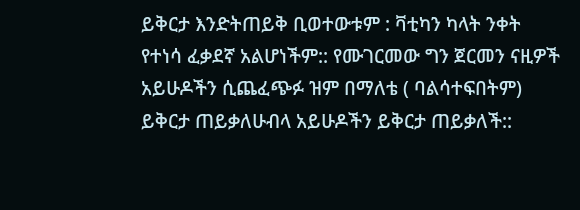ይቅርታ እንድትጠይቅ ቢወተውቱም : ቫቲካን ካላት ንቀት የተነሳ ፈቃደኛ አልሆነችም:: የሙገርመው ግን ጀርመን ናዚዎች አይሁዶችን ሲጨፈጭፉ ዝም በማለቴ ( ባልሳተፍበትም) ይቅርታ ጠይቃለሁብላ አይሁዶችን ይቅርታ ጠይቃለች::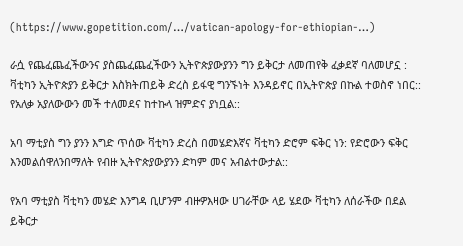(https://www.gopetition.com/…/vatican-apology-for-ethiopian-…)

ራሷ የጨፈጨፈችውንና ያስጨፈጨፈችውን ኢትዮጵያውያንን ግን ይቅርታ ለመጠየቅ ፈቃደኛ ባለመሆኗ : ቫቲካን ኢትዮጵያን ይቅርታ እስክትጠይቅ ድረስ ይፋዊ ግንኙነት እንዳይኖር በኢትዮጵያ በኩል ተወስኖ ነበር:: የአለቃ አያለውውን መች ተለመደና ከተኩላ ዝምድና ያነቧል::

አባ ማቲያስ ግን ያንን እግድ ጥሰው ቫቲካን ድረስ በመሄድእኛና ቫቲካን ድሮም ፍቅር ነን: የድሮውን ፍቅር እንመልሰዋለንበማለት የብዙ ኢትዮጵያውያንን ድካም መና አብልተውታል::

የአባ ማቲያስ ቫቲካን መሄድ እንግዳ ቢሆንም ብዙዎእዛው ሀገራቸው ላይ ሄደው ቫቲካን ለሰራችው በደል ይቅርታ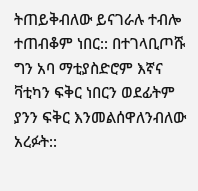ትጠይቅብለው ይናገራሉ ተብሎ ተጠብቆም ነበር:: በተገላቢጦሹ ግን አባ ማቲያስድሮም እኛና ቫቲካን ፍቅር ነበርን ወደፊትም ያንን ፍቅር እንመልሰዋለንብለው አረፉት::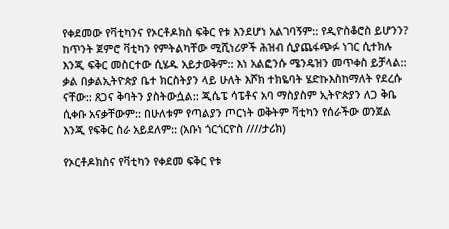የቀደመው የቫቲካንና የኦርቶዶክስ ፍቅር የቱ እንደሆነ አልገባኝም:: የዲዮስቆሮስ ይሆንን? ከጥንት ጀምሮ ቫቲካን የምትልካቸው ሚሺነሪዎች ሕዝብ ሲያጨፋጭፉ ነገር ሲተክሉ እንጂ ፍቅር መስርተው ሲሄዱ አይታወቅም:: እነ አልፎንሱ ሜንዴዝን መጥቀስ ይቻላል:: ቃል በቃልኢትዮጵያ ቤተ ክርስትያን ላይ ሁለት እሾክ ተክዬባት ሄድኩእስከማለት የደረሱ ናቸው:: ጸጋና ቅባትን ያስትውሷል:: ጂሴፔ ሳፔቶና አባ ማስያስም ኢትዮጵያን ለጋ ቅቤ ሲቀቡ አናቃቸውም:: በሁለቱም የጣልያን ጦርነት ወቅትም ቫቲካን የሰራችው ወንጀል እንጂ የፍቅር ስራ አይደለም:: (አቡነ ጎርጎርዮስ ////ታሪክ)

የኦርቶዶክስና የቫቲካን የቀደመ ፍቅር የቱ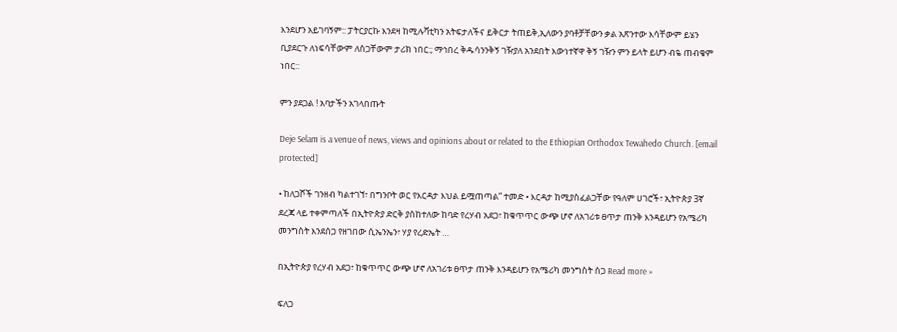እንደሆን አይገባኝም:: ፓትርያርኩ እንደዛ ከሚሉቫቲካን አትፍታለችና ይቅርታ ትጠይቅ,ኢለውን ያባቶቻቸውን ቃል አጽንተው እሳቸውም ይሄን ቢያደርጉ ለነፍሳቸውም ለስጋቸውም ታሪክ ነበር:; ማኅበረ ቅዱሳንንቅኝ ገዥያለ አንደበት እውነተኛዋ ቅኝ ገዥን ምን ይላት ይሆን ብዬ ጠብቄም ነበር::

ምን ያደጋል ! አባታችን አገላበጡት

Deje Selam is a venue of news, views and opinions about or related to the Ethiopian Orthodox Tewahedo Church. [email protected]

• ከለጋሾች ገንዘብ ካልተገኘ፣ በግንቦት ወር የእርዳታ እህል ይሟጠጣል” ተመድ • እርዳታ ከሚያስፈልጋቸው የዓለም ሀገሮች፣ ኢትዮጵያ 3ኛ ደረጃ ላይ ተቀምጣለች በኢትዮጵያ ድርቅ ያስከተለው ከባድ የረሃብ አደጋ፣ ከቁጥጥር ውጭ ሆኖ ለአገሪቱ ፀጥታ ጠንቅ እንዳይሆን የአሜሪካ መንግስት እንደሰጋ የዘገበው ሲኤንኤን፣ ሃያ የረድኤት …

በኢትዮጵያ የረሃብ አደጋ፣ ከቁጥጥር ውጭ ሆኖ ለአገሪቱ ፀጥታ ጠንቅ እንዳይሆን የአሜሪካ መንግስት ሰጋ Read more »

ፍለጋ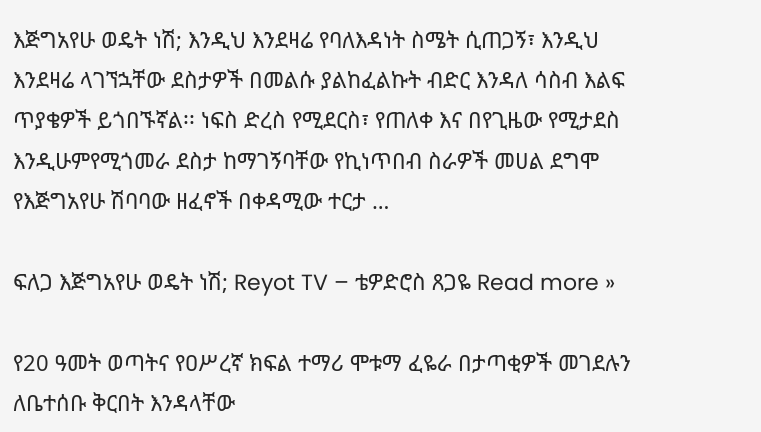እጅግአየሁ ወዴት ነሽ; እንዲህ እንደዛሬ የባለእዳነት ስሜት ሲጠጋኝ፣ እንዲህ እንደዛሬ ላገኘኋቸው ደስታዎች በመልሱ ያልከፈልኩት ብድር እንዳለ ሳስብ እልፍ ጥያቄዎች ይጎበኙኛል፡፡ ነፍስ ድረስ የሚደርስ፣ የጠለቀ እና በየጊዜው የሚታደስ እንዲሁምየሚጎመራ ደስታ ከማገኝባቸው የኪነጥበብ ስራዎች መሀል ደግሞ የእጅግአየሁ ሽባባው ዘፈኖች በቀዳሚው ተርታ …

ፍለጋ እጅግአየሁ ወዴት ነሽ; Reyot TV – ቴዎድሮስ ጸጋዬ Read more »

የ20 ዓመት ወጣትና የዐሥረኛ ክፍል ተማሪ ሞቱማ ፈዬራ በታጣቂዎች መገደሉን ለቤተሰቡ ቅርበት እንዳላቸው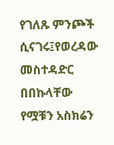የገለጹ ምንጮች ሲናገሩ፤የወረዳው መስተዳድር በበኩላቸው የሟቹን አስክሬን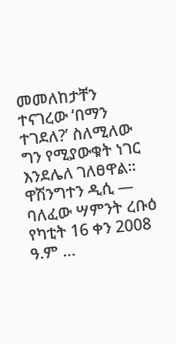መመለከታቸን ተናገረው ‘በማን ተገደለ?’ ስለሚለው ግን የሚያውቁት ነገር እንደሌለ ገለፀዋል፡፡ ዋሽንግተን ዲሲ — ባለፈው ሣምንት ረቡዕ የካቲት 16 ቀን 2008 ዓ.ም …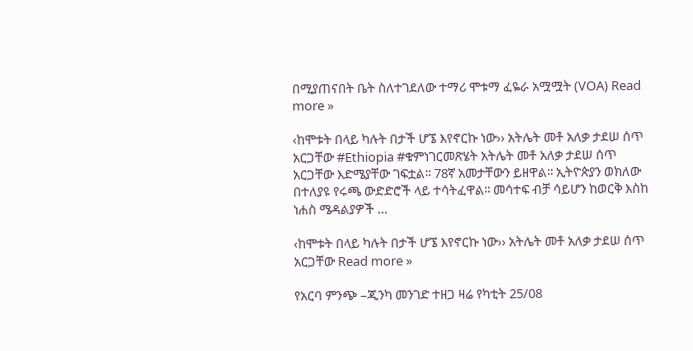በሚያጠናበት ቤት ስለተገደለው ተማሪ ሞቱማ ፈዬራ አሟሟት (VOA) Read more »

‹ከሞቱት በላይ ካሉት በታች ሆኜ እየኖርኩ ነው›› አትሌት መቶ አለቃ ታደሠ ሰጥ አርጋቸው #Ethiopia #ቁምነገርመጽሄት አትሌት መቶ አለቃ ታደሠ ሰጥ አርጋቸው እድሜያቸው ገፍቷል፡፡ 78ኛ አመታቸውን ይዘዋል፡፡ ኢትዮጵያን ወክለው በተለያዩ የሩጫ ውድድሮች ላይ ተሳትፈዋል፡፡ መሳተፍ ብቻ ሳይሆን ከወርቅ እስከ ነሐስ ሜዳልያዎች …

‹ከሞቱት በላይ ካሉት በታች ሆኜ እየኖርኩ ነው›› አትሌት መቶ አለቃ ታደሠ ሰጥ አርጋቸው Read more »

የአርባ ምንጭ –ጂንካ መንገድ ተዘጋ ዛሬ የካቲት 25/08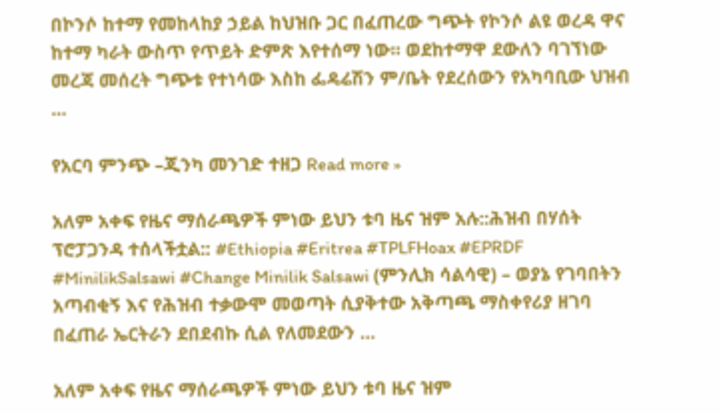በኮንሶ ከተማ የመከላከያ ኃይል ከህዝቡ ጋር በፈጠረው ግጭት የኮንሶ ልዩ ወረዳ ዋና ከተማ ካራት ውስጥ የጥይት ድምጽ እየተሰማ ነው፡፡ ወደከተማዋ ደውለን ባገኘነው መረጃ መሰረት ግጭቱ የተነሳው እስከ ፌዴሬሽን ም/ቤት የደረሰውን የአካባቢው ህዝብ …

የአርባ ምንጭ –ጂንካ መንገድ ተዘጋ Read more »

አለም አቀፍ የዜና ማሰራጫዎች ምነው ይህን ቱባ ዜና ዝም አሉ::ሕዝብ በሃሰት ፕሮፓጋንዳ ተሰላችቷል:: #Ethiopia #Eritrea #TPLFHoax #EPRDF #MinilikSalsawi #Change Minilik Salsawi (ምንሊክ ሳልሳዊ) – ወያኔ የገባበትን አጣብቂኝ እና የሕዝብ ተቃውሞ መወጣት ሲያቅተው አቅጣጫ ማስቀየሪያ ዘገባ በፈጠራ ኤርትራን ደበደብኩ ሲል የለመደውን …

አለም አቀፍ የዜና ማሰራጫዎች ምነው ይህን ቱባ ዜና ዝም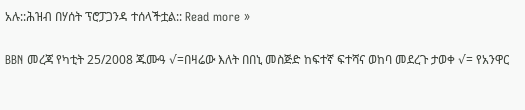አሉ::ሕዝብ በሃሰት ፕሮፓጋንዳ ተሰላችቷል:: Read more »

BBN መረጃ የካቲት 25/2008 ጁሙዓ √=በዛሬው እለት በበኒ መስጅድ ከፍተኛ ፍተሻና ወከባ መደረጉ ታወቀ √= የአንዋር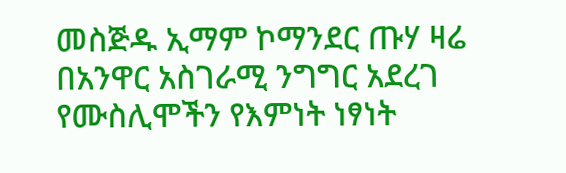መስጅዱ ኢማም ኮማንደር ጡሃ ዛሬ በአንዋር አስገራሚ ንግግር አደረገ የሙስሊሞችን የእምነት ነፃነት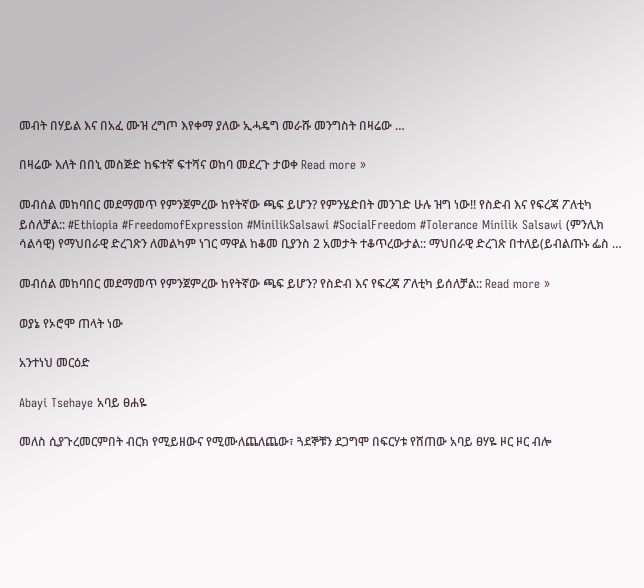መብት በሃይል እና በአፈ ሙዝ ረግጦ እየቀማ ያለው ኢሓዴግ መራሹ መንግስት በዛሬው …

በዛሬው እለት በበኒ መስጅድ ከፍተኛ ፍተሻና ወከባ መደረጉ ታወቀ Read more »

መብሰል መከባበር መደማመጥ የምንጀምረው ከየትኛው ጫፍ ይሆን? የምንሄድበት መንገድ ሁሉ ዝግ ነው!! የስድብ እና የፍረጃ ፖለቲካ ይሰለቻል:: #Ethiopia #FreedomofExpression #MinilikSalsawi #SocialFreedom #Tolerance Minilik Salsawi (ምንሊክ ሳልሳዊ) የማህበራዊ ድረገጽን ለመልካም ነገር ማዋል ከቆመ ቢያንስ 2 አመታት ተቆጥረውታል:: ማህበራዊ ድረገጽ በተለይ(ይብልጡኑ ፌስ …

መብሰል መከባበር መደማመጥ የምንጀምረው ከየትኛው ጫፍ ይሆን? የስድብ እና የፍረጃ ፖለቲካ ይሰለቻል:: Read more »

ወያኔ የኦሮሞ ጠላት ነው

አንተነህ መርዕድ

Abayi Tsehaye አባይ ፀሐዬ

መለስ ሲያጉረመርምበት ብርክ የሚይዘውና የሚሙለጨለጨው፣ ጓደኞቹን ደጋግሞ በፍርሃቱ የሸጠው አባይ ፀሃዬ ዞር ዞር ብሎ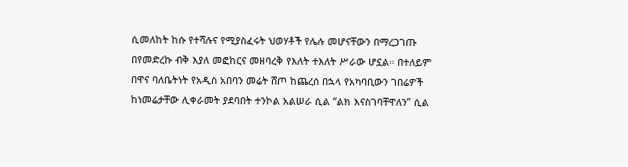ሲመለከት ከሱ የተሻሉና የሚያስፈሩት ህወሃቶች የሌሉ መሆናቸውን በማረጋገጡ በየመድረኩ ብቅ እያለ መፎከርና መዘባረቅ የእለት ተእለት ሥራው ሆኗል። በተለይም በዋና ባለቤትነት የአዲስ አበባን መሬት ሸጦ ከጨረሰ በኋላ የአካባቢውን ገበሬዎች ከነመሬታቸው ሊቀራመት ያደባበት ተንኮል አልሠራ ሲል “ልክ እናስገባቸዋለን” ሲል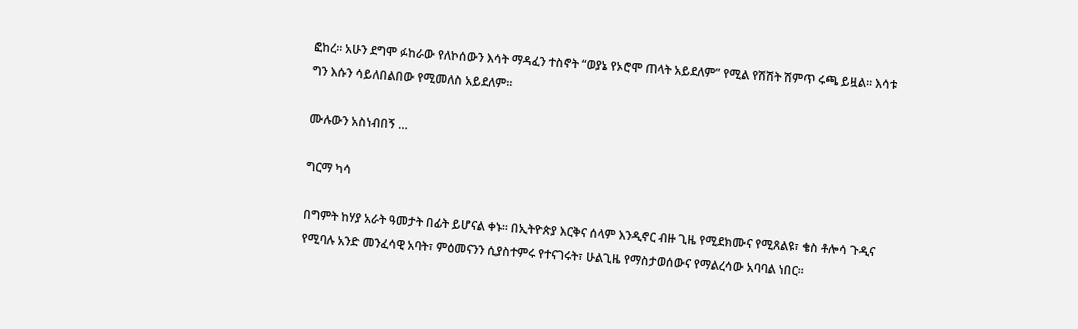ፎከረ። አሁን ደግሞ ፉከራው የለኮሰውን እሳት ማዳፈን ተስኖት “ወያኔ የኦሮሞ ጠላት አይደለም” የሚል የሽሽት ሽምጥ ሩጫ ይዟል። እሳቱ ግን እሱን ሳይለበልበው የሚመለስ አይደለም።

ሙሉውን አስነብበኝ …

ግርማ ካሳ

በግምት ከሃያ አራት ዓመታት በፊት ይሆናል ቀኑ። በኢትዮጵያ እርቅና ሰላም እንዲኖር ብዙ ጊዜ የሚደክሙና የሚጸልዩ፣ ቄስ ቶሎሳ ጉዲና የሚባሉ አንድ መንፈሳዊ አባት፣ ምዕመናንን ሲያስተምሩ የተናገሩት፣ ሁልጊዜ የማስታወሰውና የማልረሳው አባባል ነበር።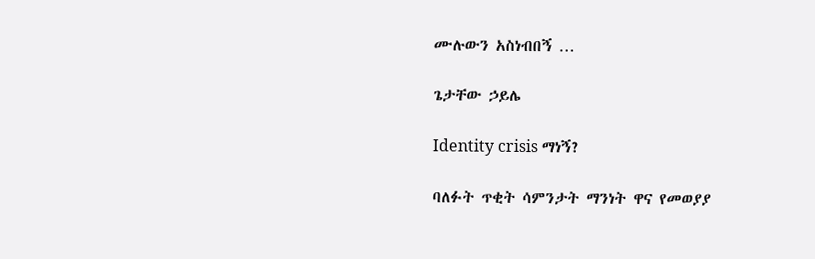ሙሉውን አስነብበኝ …

ጌታቸው ኃይሌ

Identity crisis ማነኝ?

ባለፉት ጥቂት ሳምንታት ማንነት ዋና የመወያያ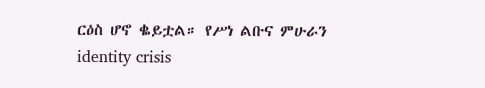ርዕስ ሆኖ ቈይቷል። የሥነ ልቡና ምሁራን identity crisis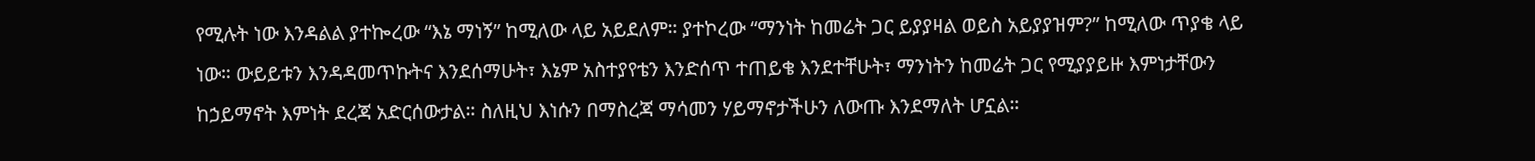የሚሉት ነው እንዳልል ያተኰረው “እኔ ማነኝ” ከሚለው ላይ አይደለም። ያተኮረው “ማንነት ከመሬት ጋር ይያያዛል ወይስ አይያያዝም?” ከሚለው ጥያቄ ላይ ነው። ውይይቱን እንዳዳመጥኩትና እንደሰማሁት፣ እኔም አስተያየቴን እንድሰጥ ተጠይቄ እንደተቸሁት፣ ማንነትን ከመሬት ጋር የሚያያይዙ እምነታቸውን ከኃይማኖት እምነት ደረጃ አድርሰውታል። ስለዚህ እነሱን በማስረጃ ማሳመን ሃይማኖታችሁን ለውጡ እንደማለት ሆኗል።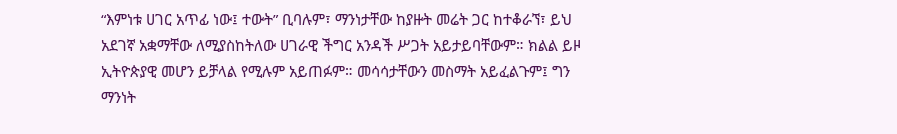“እምነቱ ሀገር አጥፊ ነው፤ ተውት” ቢባሉም፣ ማንነታቸው ከያዙት መሬት ጋር ከተቆራኘ፣ ይህ አደገኛ አቋማቸው ለሚያስከትለው ሀገራዊ ችግር አንዳች ሥጋት አይታይባቸውም። ክልል ይዞ ኢትዮጵያዊ መሆን ይቻላል የሚሉም አይጠፉም። መሳሳታቸውን መስማት አይፈልጉም፤ ግን ማንነት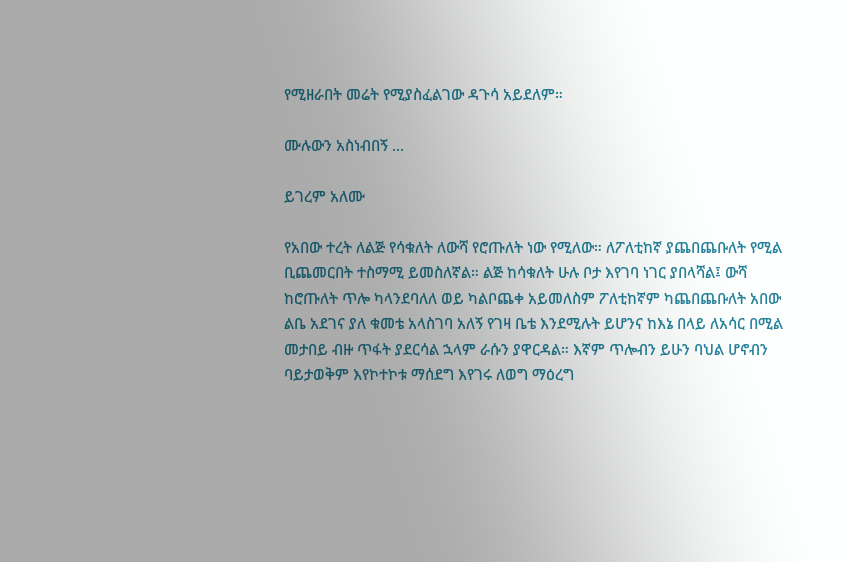የሚዘራበት መሬት የሚያስፈልገው ዳጉሳ አይደለም።

ሙሉውን አስነብበኝ …

ይገረም አለሙ

የአበው ተረት ለልጅ የሳቁለት ለውሻ የሮጡለት ነው የሚለው። ለፖለቲከኛ ያጨበጨቡለት የሚል ቢጨመርበት ተስማሚ ይመስለኛል። ልጅ ከሳቁለት ሁሉ ቦታ እየገባ ነገር ያበላሻል፤ ውሻ ከሮጡለት ጥሎ ካላንደባለለ ወይ ካልቦጨቀ አይመለስም ፖለቲከኛም ካጨበጨቡለት አበው ልቤ አደገና ያለ ቁመቴ አላስገባ አለኝ የገዛ ቤቴ እንደሚሉት ይሆንና ከእኔ በላይ ለአሳር በሚል መታበይ ብዙ ጥፋት ያደርሳል ኋላም ራሱን ያዋርዳል። እኛም ጥሎብን ይሁን ባህል ሆኖብን ባይታወቅም እየኮተኮቱ ማሰደግ እየገሩ ለወግ ማዕረግ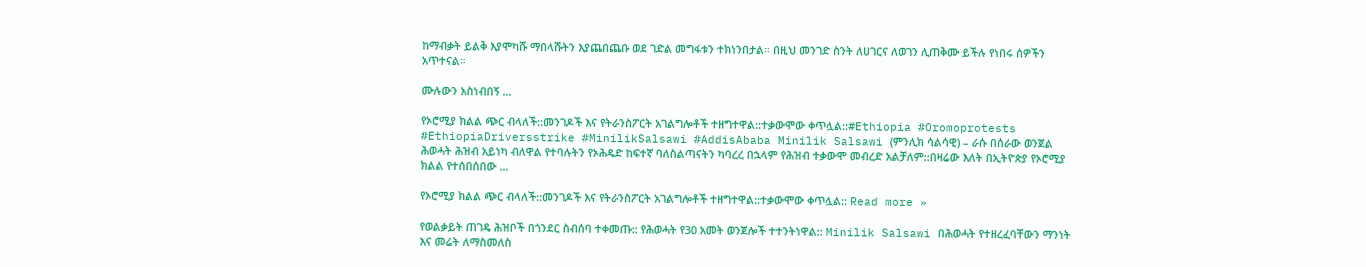ከማብቃት ይልቅ እያሞካሹ ማበላሹትን እያጨበጨቡ ወደ ገድል መግፋቱን ተክነንበታል። በዚህ መንገድ ስንት ለሀገርና ለወገን ሊጠቅሙ ይችሉ የነበሩ ሰዎችን አጥተናል።

ሙሉውን አስነብበኝ …

የኦሮሚያ ክልል ጭር ብላለች::መንገዶች እና የትራንስፖርት አገልግሎቶች ተዘግተዋል::ተቃውሞው ቀጥሏል::#Ethiopia #Oromoprotests #EthiopiaDriversstrike #MinilikSalsawi #AddisAbaba Minilik Salsawi (ምንሊክ ሳልሳዊ) – ራሱ በሰራው ወንጀል ሕወሓት ሕዝብ አይነካ ብለዋል የተባሉትን የኦሕዴድ ከፍተኛ ባለስልጣናትን ካባረረ በኋላም የሕዝብ ተቃውሞ መብረድ አልቻለም::በዛሬው እለት በኢትዮጵያ የኦሮሚያ ክልል የተሰበሰበው …

የኦሮሚያ ክልል ጭር ብላለች::መንገዶች እና የትራንስፖርት አገልግሎቶች ተዘግተዋል::ተቃውሞው ቀጥሏል:: Read more »

የወልቃይት ጠገዴ ሕዝቦች በጎንደር ስብሰባ ተቀመጡ:: የሕወሓት የ30 አመት ወንጀሎች ተተንትነዋል:: Minilik Salsawi በሕወሓት የተዘረፈባቸውን ማንነት እና መሬት ለማስመለስ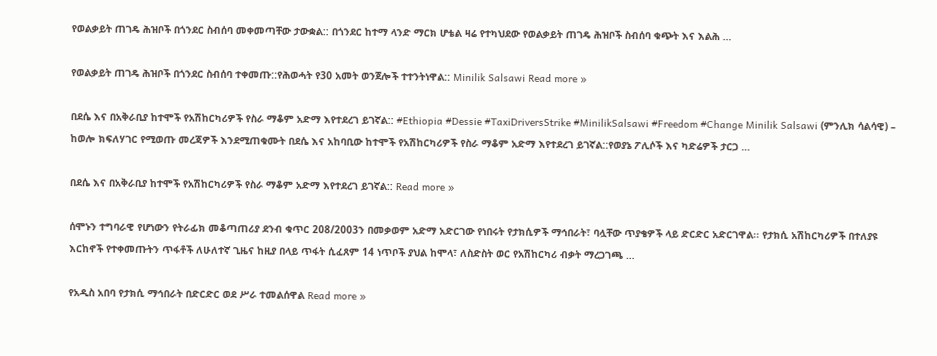የወልቃይት ጠገዴ ሕዝቦች በጎንደር ስብሰባ መቀመጣቸው ታውቋል:: በጎንደር ከተማ ላንድ ማርክ ሆቴል ዛሬ የተካህደው የወልቃይት ጠገዴ ሕዝቦች ስብሰባ ቁጭት እና እልሕ …

የወልቃይት ጠገዴ ሕዝቦች በጎንደር ስብሰባ ተቀመጡ::የሕወሓት የ30 አመት ወንጀሎች ተተንትነዋል:: Minilik Salsawi Read more »

በደሴ እና በአቅራቢያ ከተሞች የአሽከርካሪዎች የስራ ማቆም አድማ እየተደረገ ይገኛል:: #Ethiopia #Dessie #TaxiDriversStrike #MinilikSalsawi #Freedom #Change Minilik Salsawi (ምንሊክ ሳልሳዊ) – ከወሎ ክፍለሃገር የሚወጡ መረጃዎች እንደሚጠቁሙት በደሴ እና አከባቢው ከተሞች የአሽከርካሪዎች የስራ ማቆም አድማ እየተደረገ ይገኛል::የወያኔ ፖሊሶች እና ካድሬዎች ታርጋ …

በደሴ እና በአቅራቢያ ከተሞች የአሽከርካሪዎች የስራ ማቆም አድማ እየተደረገ ይገኛል:: Read more »

ሰሞኑን ተግባራዊ የሆነውን የትራፊክ መቆጣጠሪያ ደንብ ቁጥር 208/2003ን በመቃወም አድማ አድርገው የነበሩት የታክሲዎች ማኅበራት፣ ባሏቸው ጥያቄዎች ላይ ድርድር አድርገዋል፡፡ የታክሲ አሽከርካሪዎች በተለያዩ እርከኖች የተቀመጡትን ጥፋቶች ለሁለተኛ ጊዜና ከዚያ በላይ ጥፋት ሲፈጸም 14 ነጥቦች ያህል ከሞላ፣ ለስድስት ወር የአሽከርካሪ ብቃት ማረጋገጫ …

የአዲስ አበባ የታክሲ ማኅበራት በድርድር ወደ ሥራ ተመልሰዋል Read more »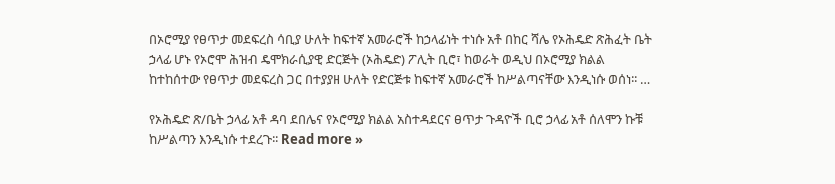በኦሮሚያ የፀጥታ መደፍረስ ሳቢያ ሁለት ከፍተኛ አመራሮች ከኃላፊነት ተነሱ አቶ በከር ሻሌ የኦሕዴድ ጽሕፈት ቤት ኃላፊ ሆኑ የኦሮሞ ሕዝብ ዴሞክራሲያዊ ድርጅት (ኦሕዴድ) ፖሊት ቢሮ፣ ከወራት ወዲህ በኦሮሚያ ክልል ከተከሰተው የፀጥታ መደፍረስ ጋር በተያያዘ ሁለት የድርጅቱ ከፍተኛ አመራሮች ከሥልጣናቸው እንዲነሱ ወሰነ፡፡ …

የኦሕዴድ ጽ/ቤት ኃላፊ አቶ ዳባ ደበሌና የኦሮሚያ ክልል አስተዳደርና ፀጥታ ጉዳዮች ቢሮ ኃላፊ አቶ ሰለሞን ኩቹ ከሥልጣን እንዲነሱ ተደረጉ፡፡ Read more »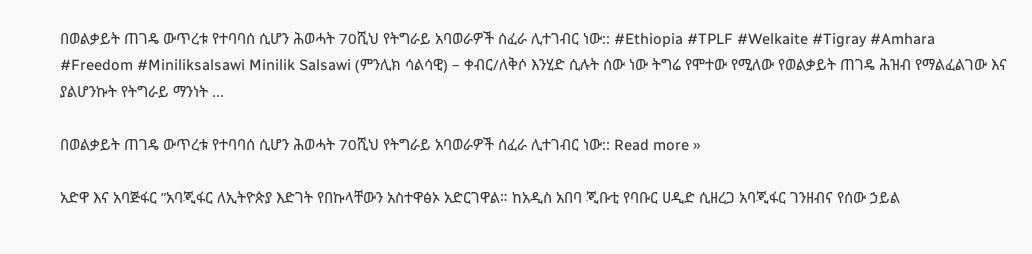በወልቃይት ጠገዴ ውጥረቱ የተባባሰ ሲሆን ሕወሓት 70ሺህ የትግራይ አባወራዎች ሰፈራ ሊተገብር ነው:: #Ethiopia #TPLF #Welkaite #Tigray #Amhara #Freedom #Miniliksalsawi Minilik Salsawi (ምንሊክ ሳልሳዊ) – ቀብር/ለቅሶ እንሂድ ሲሉት ሰው ነው ትግሬ የሞተው የሚለው የወልቃይት ጠገዴ ሕዝብ የማልፈልገው እና ያልሆንኩት የትግራይ ማንነት …

በወልቃይት ጠገዴ ውጥረቱ የተባባሰ ሲሆን ሕወሓት 70ሺህ የትግራይ አባወራዎች ሰፈራ ሊተገብር ነው:: Read more »

አድዋ እና አባጅፋር ”አባጂፋር ለኢትዮጵያ እድገት የበኩላቸውን አስተዋፅኦ አድርገዋል። ከአዲስ አበባ ጂቡቲ የባቡር ሀዲድ ሲዘረጋ አባጂፋር ገንዘብና የሰው ኃይል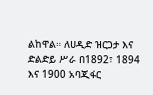ልከዋል። ለሀዲድ ዝርጋታ እና ድልድይ ሥራ በ1892፣ 1894 እና 1900 አባጂፋር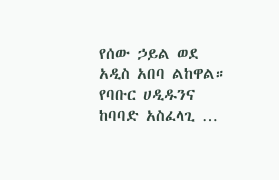የሰው ኃይል ወደ አዲስ አበባ ልከዋል። የባቡር ሀዲዱንና ከባባድ አስፈላጊ …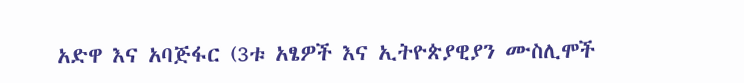አድዋ እና አባጅፋር (3ቱ አፄዎች እና ኢትዮጵያዊያን ሙስሊሞች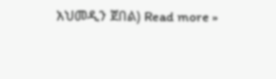አህመዲን ጀበል) Read more »